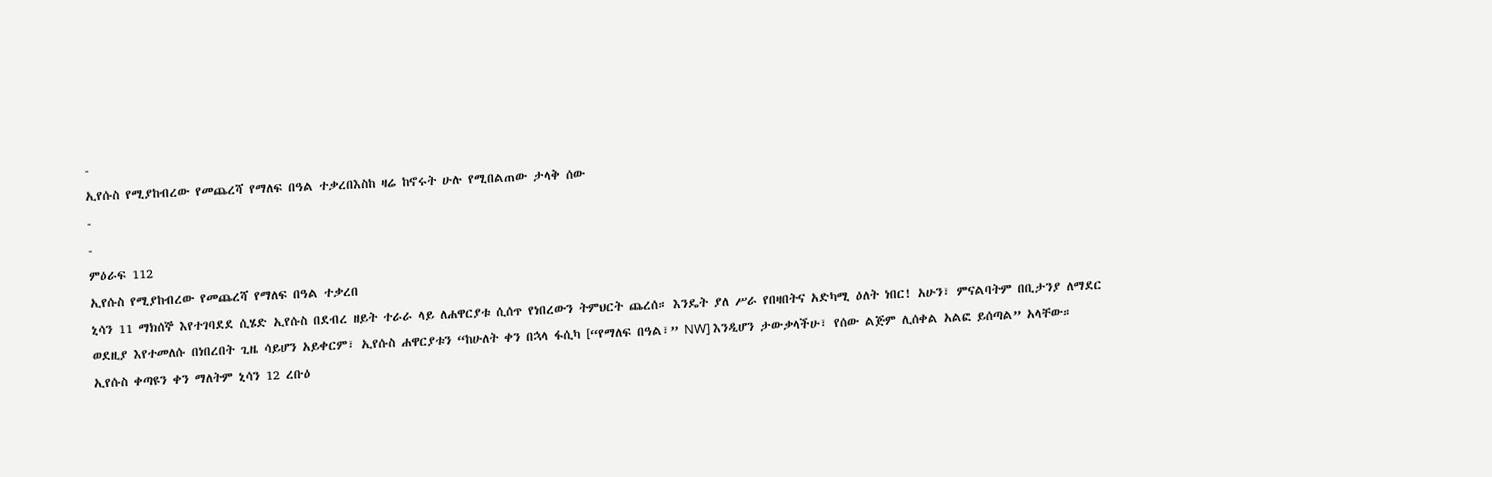-
ኢየሱስ የሚያከብረው የመጨረሻ የማለፍ በዓል ተቃረበእስከ ዛሬ ከኖሩት ሁሉ የሚበልጠው ታላቅ ሰው
-
-
ምዕራፍ 112
ኢየሱስ የሚያከብረው የመጨረሻ የማለፍ በዓል ተቃረበ
ኒሳን 11 ማክሰኞ እየተገባደደ ሲሄድ ኢየሱስ በደብረ ዘይት ተራራ ላይ ለሐዋርያቱ ሲሰጥ የነበረውን ትምህርት ጨረሰ። እንዴት ያለ ሥራ የበዛበትና አድካሚ ዕለት ነበር! አሁን፣ ምናልባትም በቢታንያ ለማደር ወደዚያ እየተመለሱ በነበረበት ጊዜ ሳይሆን አይቀርም፣ ኢየሱስ ሐዋርያቱን “ከሁለት ቀን በኋላ ፋሲካ [“የማለፍ በዓል፣” NW] እንዲሆን ታውቃላችሁ፣ የሰው ልጅም ሊሰቀል አልፎ ይሰጣል” አላቸው።
ኢየሱስ ቀጣዩን ቀን ማለትም ኒሳን 12 ረቡዕ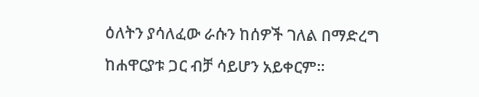ዕለትን ያሳለፈው ራሱን ከሰዎች ገለል በማድረግ ከሐዋርያቱ ጋር ብቻ ሳይሆን አይቀርም።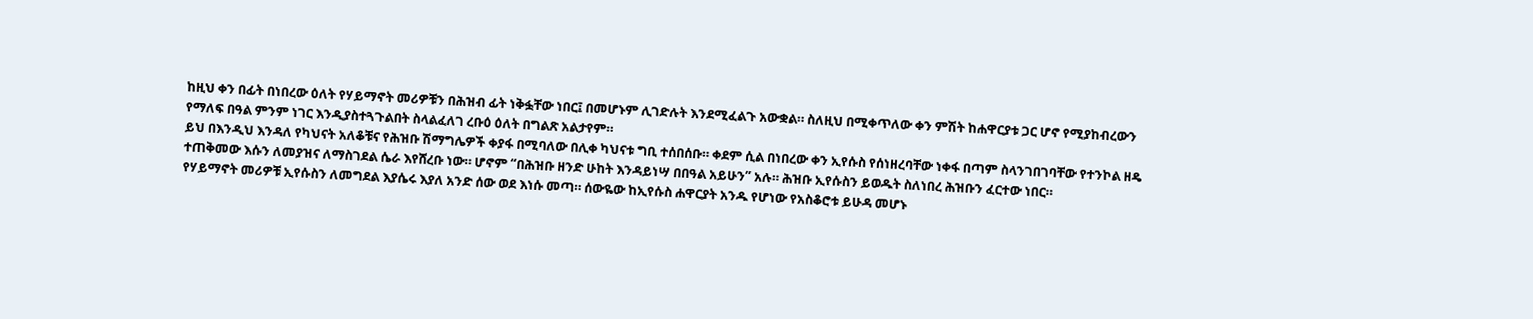ከዚህ ቀን በፊት በነበረው ዕለት የሃይማኖት መሪዎቹን በሕዝብ ፊት ነቅፏቸው ነበር፤ በመሆኑም ሊገድሉት እንደሚፈልጉ አውቋል። ስለዚህ በሚቀጥለው ቀን ምሽት ከሐዋርያቱ ጋር ሆኖ የሚያከብረውን የማለፍ በዓል ምንም ነገር እንዲያስተጓጉልበት ስላልፈለገ ረቡዕ ዕለት በግልጽ አልታየም።
ይህ በእንዲህ እንዳለ የካህናት አለቆቹና የሕዝቡ ሽማግሌዎች ቀያፋ በሚባለው በሊቀ ካህናቱ ግቢ ተሰበሰቡ። ቀደም ሲል በነበረው ቀን ኢየሱስ የሰነዘረባቸው ነቀፋ በጣም ስላንገበገባቸው የተንኮል ዘዴ ተጠቅመው እሱን ለመያዝና ለማስገደል ሴራ እየሸረቡ ነው። ሆኖም “በሕዝቡ ዘንድ ሁከት እንዳይነሣ በበዓል አይሁን” አሉ። ሕዝቡ ኢየሱስን ይወዱት ስለነበረ ሕዝቡን ፈርተው ነበር።
የሃይማኖት መሪዎቹ ኢየሱስን ለመግደል እያሴሩ እያለ አንድ ሰው ወደ እነሱ መጣ። ሰውዬው ከኢየሱስ ሐዋርያት አንዱ የሆነው የአስቆሮቱ ይሁዳ መሆኑ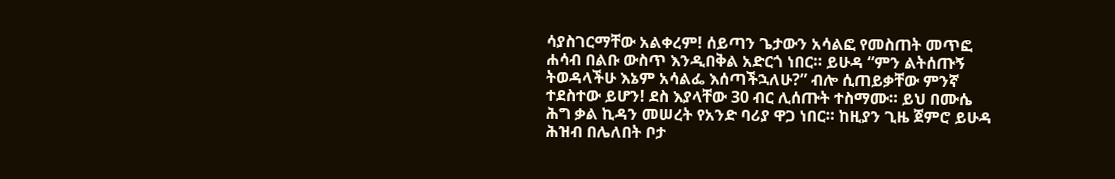ሳያስገርማቸው አልቀረም! ሰይጣን ጌታውን አሳልፎ የመስጠት መጥፎ ሐሳብ በልቡ ውስጥ እንዲበቅል አድርጎ ነበር። ይሁዳ “ምን ልትሰጡኝ ትወዳላችሁ እኔም አሳልፌ እሰጣችኋለሁ?” ብሎ ሲጠይቃቸው ምንኛ ተደስተው ይሆን! ደስ እያላቸው 30 ብር ሊሰጡት ተስማሙ። ይህ በሙሴ ሕግ ቃል ኪዳን መሠረት የአንድ ባሪያ ዋጋ ነበር። ከዚያን ጊዜ ጀምሮ ይሁዳ ሕዝብ በሌለበት ቦታ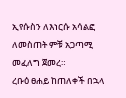ኢየሱስን ለእነርሱ አሳልፎ ለመስጠት ምቹ አጋጣሚ መፈለግ ጀመረ።
ረቡዕ ፀሐይ ከጠለቀች በኋላ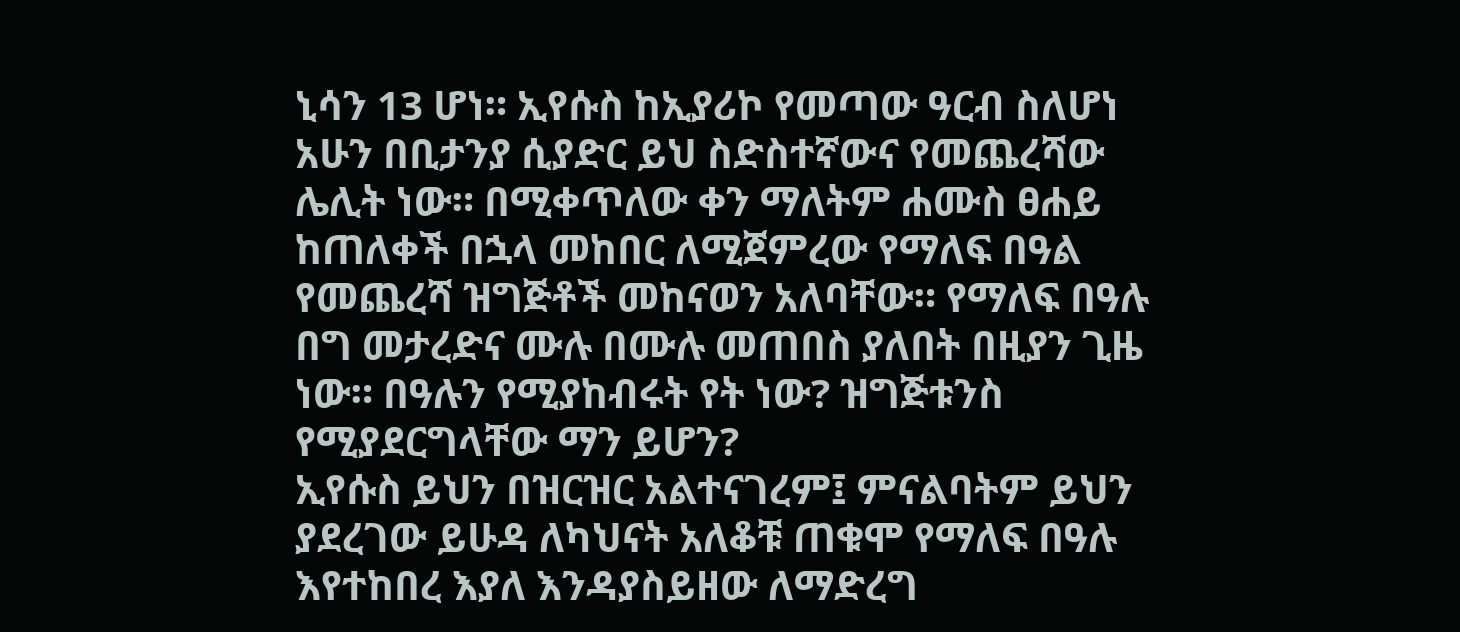ኒሳን 13 ሆነ። ኢየሱስ ከኢያሪኮ የመጣው ዓርብ ስለሆነ አሁን በቢታንያ ሲያድር ይህ ስድስተኛውና የመጨረሻው ሌሊት ነው። በሚቀጥለው ቀን ማለትም ሐሙስ ፀሐይ ከጠለቀች በኋላ መከበር ለሚጀምረው የማለፍ በዓል የመጨረሻ ዝግጅቶች መከናወን አለባቸው። የማለፍ በዓሉ በግ መታረድና ሙሉ በሙሉ መጠበስ ያለበት በዚያን ጊዜ ነው። በዓሉን የሚያከብሩት የት ነው? ዝግጅቱንስ የሚያደርግላቸው ማን ይሆን?
ኢየሱስ ይህን በዝርዝር አልተናገረም፤ ምናልባትም ይህን ያደረገው ይሁዳ ለካህናት አለቆቹ ጠቁሞ የማለፍ በዓሉ እየተከበረ እያለ እንዳያስይዘው ለማድረግ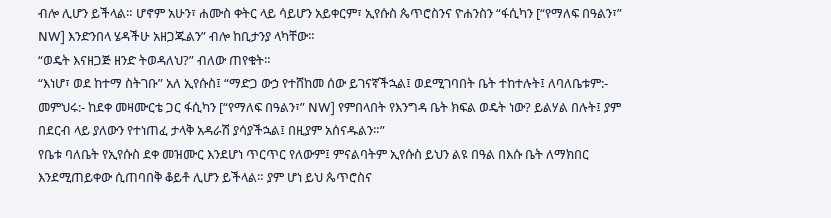ብሎ ሊሆን ይችላል። ሆኖም አሁን፣ ሐሙስ ቀትር ላይ ሳይሆን አይቀርም፣ ኢየሱስ ጴጥሮስንና ዮሐንስን “ፋሲካን [“የማለፍ በዓልን፣” NW] እንድንበላ ሄዳችሁ አዘጋጁልን” ብሎ ከቢታንያ ላካቸው።
“ወዴት እናዘጋጅ ዘንድ ትወዳለህ?” ብለው ጠየቁት።
“እነሆ፣ ወደ ከተማ ስትገቡ” አለ ኢየሱስ፤ “ማድጋ ውኃ የተሸከመ ሰው ይገናኛችኋል፤ ወደሚገባበት ቤት ተከተሉት፤ ለባለቤቱም:- መምህሩ:- ከደቀ መዛሙርቴ ጋር ፋሲካን [“የማለፍ በዓልን፣” NW] የምበላበት የእንግዳ ቤት ክፍል ወዴት ነው? ይልሃል በሉት፤ ያም በደርብ ላይ ያለውን የተነጠፈ ታላቅ አዳራሽ ያሳያችኋል፤ በዚያም አሰናዱልን።”
የቤቱ ባለቤት የኢየሱስ ደቀ መዝሙር እንደሆነ ጥርጥር የለውም፤ ምናልባትም ኢየሱስ ይህን ልዩ በዓል በእሱ ቤት ለማክበር እንደሚጠይቀው ሲጠባበቅ ቆይቶ ሊሆን ይችላል። ያም ሆነ ይህ ጴጥሮስና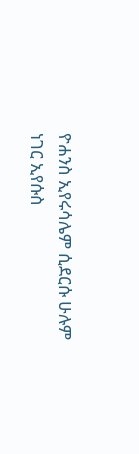ዮሐንስ ኢየሩሳሌም ሲደርሱ ሁሉም ነገር ኢየሱስ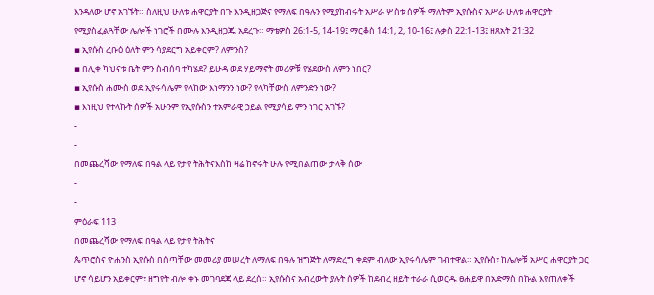እንዳለው ሆኖ አገኙት። ስለዚህ ሁለቱ ሐዋርያት በጉ እንዲዘጋጅና የማለፍ በዓሉን የሚያከብሩት አሥራ ሦስቱ ሰዎች ማለትም ኢየሱስና አሥራ ሁለቱ ሐዋርያት የሚያስፈልጓቸው ሌሎች ነገሮች በሙሉ እንዲዘጋጁ አደረጉ። ማቴዎስ 26:1-5, 14-19፤ ማርቆስ 14:1, 2, 10-16፤ ሉቃስ 22:1-13፤ ዘጸአት 21:32
▪ ኢየሱስ ረቡዕ ዕለት ምን ሳያደርግ አይቀርም? ለምንስ?
▪ በሊቀ ካህናቱ ቤት ምን ስብሰባ ተካሄደ? ይሁዳ ወደ ሃይማኖት መሪዎቹ የሄደውስ ለምን ነበር?
▪ ኢየሱስ ሐሙስ ወደ ኢየሩሳሌም የላከው እነማንን ነው? የላካቸውስ ለምንድን ነው?
▪ እነዚህ የተላኩት ሰዎች አሁንም የኢየሱስን ተአምራዊ ኃይል የሚያሳይ ምን ነገር አገኙ?
-
-
በመጨረሻው የማለፍ በዓል ላይ የታየ ትሕትናእስከ ዛሬ ከኖሩት ሁሉ የሚበልጠው ታላቅ ሰው
-
-
ምዕራፍ 113
በመጨረሻው የማለፍ በዓል ላይ የታየ ትሕትና
ጴጥሮስና ዮሐንስ ኢየሱስ በሰጣቸው መመሪያ መሠረት ለማለፍ በዓሉ ዝግጅት ለማድረግ ቀደም ብለው ኢየሩሳሌም ገብተዋል። ኢየሱስ፣ ከሌሎቹ አሥር ሐዋርያት ጋር ሆኖ ሳይሆን አይቀርም፣ ዘግየት ብሎ ቀኑ መገባደጃ ላይ ደረሰ። ኢየሱስና አብረውት ያሉት ሰዎች ከደብረ ዘይት ተራራ ሲወርዱ ፀሐይዋ በአድማስ በኩል እየጠለቀች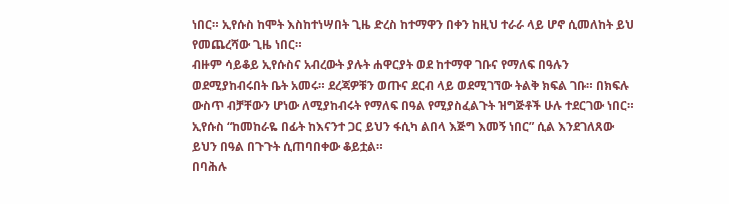ነበር። ኢየሱስ ከሞት እስከተነሣበት ጊዜ ድረስ ከተማዋን በቀን ከዚህ ተራራ ላይ ሆኖ ሲመለከት ይህ የመጨረሻው ጊዜ ነበር።
ብዙም ሳይቆይ ኢየሱስና አብረውት ያሉት ሐዋርያት ወደ ከተማዋ ገቡና የማለፍ በዓሉን ወደሚያከብሩበት ቤት አመሩ። ደረጃዎቹን ወጡና ደርብ ላይ ወደሚገኘው ትልቅ ክፍል ገቡ። በክፍሉ ውስጥ ብቻቸውን ሆነው ለሚያከብሩት የማለፍ በዓል የሚያስፈልጉት ዝግጅቶች ሁሉ ተደርገው ነበር። ኢየሱስ “ከመከራዬ በፊት ከእናንተ ጋር ይህን ፋሲካ ልበላ እጅግ እመኝ ነበር” ሲል እንደገለጸው ይህን በዓል በጉጉት ሲጠባበቀው ቆይቷል።
በባሕሉ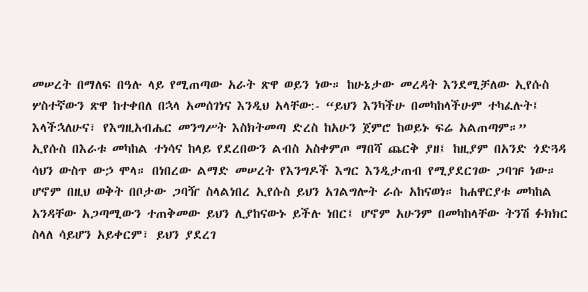መሠረት በማለፍ በዓሉ ላይ የሚጠጣው አራት ጽዋ ወይን ነው። ከሁኔታው መረዳት እንደሚቻለው ኢየሱስ ሦስተኛውን ጽዋ ከተቀበለ በኋላ አመሰገነና እንዲህ አላቸው:- “ይህን እንካችሁ በመካከላችሁም ተካፈሉት፤ እላችኋለሁና፣ የእግዚአብሔር መንግሥት እስክትመጣ ድረስ ከአሁን ጀምሮ ከወይኑ ፍሬ አልጠጣም።”
ኢየሱስ በእራቱ መካከል ተነሳና ከላይ የደረበውን ልብስ አስቀምጦ ማበሻ ጨርቅ ያዘ፤ ከዚያም በአንድ ጎድጓዳ ሳህን ውስጥ ውኃ ሞላ። በነበረው ልማድ መሠረት የእንግዶች እግር እንዲታጠብ የሚያደርገው ጋባዡ ነው። ሆኖም በዚህ ወቅት በቦታው ጋባዥ ስላልነበረ ኢየሱስ ይህን አገልግሎት ራሱ አከናወነ። ከሐዋርያቱ መካከል አንዳቸው አጋጣሚውን ተጠቅመው ይህን ሊያከናውኑ ይችሉ ነበር፤ ሆኖም አሁንም በመካከላቸው ትንሽ ፉክክር ስላለ ሳይሆን አይቀርም፣ ይህን ያደረገ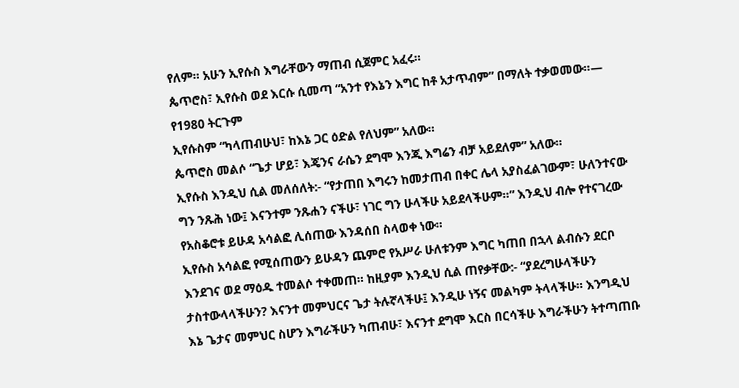የለም። አሁን ኢየሱስ እግራቸውን ማጠብ ሲጀምር አፈሩ።
ጴጥሮስ፣ ኢየሱስ ወደ እርሱ ሲመጣ “አንተ የእኔን እግር ከቶ አታጥብም” በማለት ተቃወመው።— የ1980 ትርጉም
ኢየሱስም “ካላጠብሁህ፣ ከእኔ ጋር ዕድል የለህም” አለው።
ጴጥሮስ መልሶ “ጌታ ሆይ፣ እጄንና ራሴን ደግሞ እንጂ እግሬን ብቻ አይደለም” አለው።
ኢየሱስ እንዲህ ሲል መለሰለት:- “የታጠበ እግሩን ከመታጠብ በቀር ሌላ አያስፈልገውም፣ ሁለንተናው ግን ንጹሕ ነው፤ እናንተም ንጹሐን ናችሁ፣ ነገር ግን ሁላችሁ አይደላችሁም።” እንዲህ ብሎ የተናገረው የአስቆሮቱ ይሁዳ አሳልፎ ሊሰጠው እንዳሰበ ስላወቀ ነው።
ኢየሱስ አሳልፎ የሚሰጠውን ይሁዳን ጨምሮ የአሥራ ሁለቱንም እግር ካጠበ በኋላ ልብሱን ደርቦ እንደገና ወደ ማዕዱ ተመልሶ ተቀመጠ። ከዚያም እንዲህ ሲል ጠየቃቸው:- “ያደረግሁላችሁን ታስተውላላችሁን? እናንተ መምህርና ጌታ ትሉኛላችሁ፤ እንዲሁ ነኝና መልካም ትላላችሁ። እንግዲህ እኔ ጌታና መምህር ስሆን እግራችሁን ካጠብሁ፣ እናንተ ደግሞ እርስ በርሳችሁ እግራችሁን ትተጣጠቡ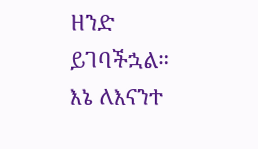ዘንድ ይገባችኋል። እኔ ለእናንተ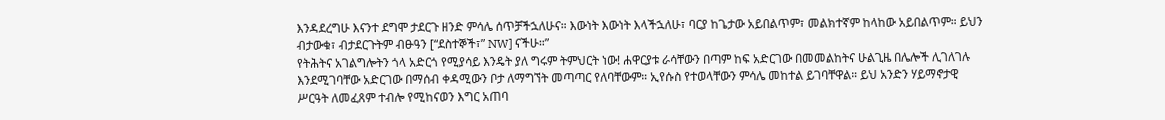እንዳደረግሁ እናንተ ደግሞ ታደርጉ ዘንድ ምሳሌ ሰጥቻችኋለሁና። እውነት እውነት እላችኋለሁ፣ ባርያ ከጌታው አይበልጥም፣ መልክተኛም ከላከው አይበልጥም። ይህን ብታውቁ፣ ብታደርጉትም ብፁዓን [“ደስተኞች፣” NW] ናችሁ።”
የትሕትና አገልግሎትን ጎላ አድርጎ የሚያሳይ እንዴት ያለ ግሩም ትምህርት ነው! ሐዋርያቱ ራሳቸውን በጣም ከፍ አድርገው በመመልከትና ሁልጊዜ በሌሎች ሊገለገሉ እንደሚገባቸው አድርገው በማሰብ ቀዳሚውን ቦታ ለማግኘት መጣጣር የለባቸውም። ኢየሱስ የተወላቸውን ምሳሌ መከተል ይገባቸዋል። ይህ አንድን ሃይማኖታዊ ሥርዓት ለመፈጸም ተብሎ የሚከናወን እግር አጠባ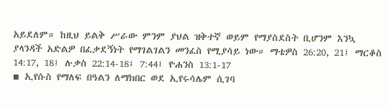አይደለም። ከዚህ ይልቅ ሥራው ምንም ያህል ዝቅተኛ ወይም የማያስደስት ቢሆንም እንኳ ያላንዳች አድልዎ በፈቃደኝነት የማገልገልን መንፈስ የሚያሳይ ነው። ማቴዎስ 26:20, 21፤ ማርቆስ 14:17, 18፤ ሉቃስ 22:14-18፤ 7:44፤ ዮሐንስ 13:1-17
▪ ኢየሱስ የማለፍ በዓልን ለማክበር ወደ ኢየሩሳሌም ሲገባ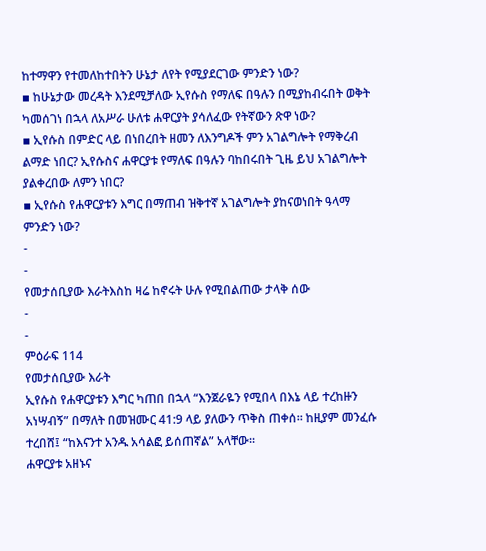ከተማዋን የተመለከተበትን ሁኔታ ለየት የሚያደርገው ምንድን ነው?
▪ ከሁኔታው መረዳት እንደሚቻለው ኢየሱስ የማለፍ በዓሉን በሚያከብሩበት ወቅት ካመሰገነ በኋላ ለአሥራ ሁለቱ ሐዋርያት ያሳለፈው የትኛውን ጽዋ ነው?
▪ ኢየሱስ በምድር ላይ በነበረበት ዘመን ለእንግዶች ምን አገልግሎት የማቅረብ ልማድ ነበር? ኢየሱስና ሐዋርያቱ የማለፍ በዓሉን ባከበሩበት ጊዜ ይህ አገልግሎት ያልቀረበው ለምን ነበር?
▪ ኢየሱስ የሐዋርያቱን እግር በማጠብ ዝቅተኛ አገልግሎት ያከናወነበት ዓላማ ምንድን ነው?
-
-
የመታሰቢያው እራትእስከ ዛሬ ከኖሩት ሁሉ የሚበልጠው ታላቅ ሰው
-
-
ምዕራፍ 114
የመታሰቢያው እራት
ኢየሱስ የሐዋርያቱን እግር ካጠበ በኋላ “እንጀራዬን የሚበላ በእኔ ላይ ተረከዙን አነሣብኝ” በማለት በመዝሙር 41:9 ላይ ያለውን ጥቅስ ጠቀሰ። ከዚያም መንፈሱ ተረበሸ፤ “ከእናንተ አንዱ አሳልፎ ይሰጠኛል” አላቸው።
ሐዋርያቱ አዘኑና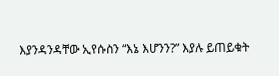እያንዳንዳቸው ኢየሱስን “እኔ እሆንን?” እያሉ ይጠይቁት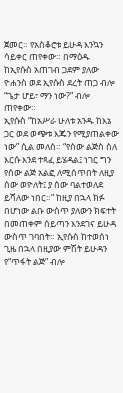ጀመር። የአስቆሮቱ ይሁዳ እንኳን ሳይቀር ጠየቀው። በማዕዱ ከኢየሱስ አጠገብ ጋደም ያለው ዮሐንስ ወደ ኢየሱስ ደረት ጠጋ ብሎ “ጌታ ሆይ፣ ማን ነው?” ብሎ ጠየቀው።
ኢየሱስ “ከአሥራ ሁለቱ አንዱ ከእኔ ጋር ወደ ወጭቱ እጁን የሚያጠልቀው ነው” ሲል መለሰ። “የሰው ልጅስ ስለ እርሱ እንደ ተጻፈ ይሄዳል፤ ነገር ግን የሰው ልጅ አልፎ ለሚሰጥበት ለዚያ ሰው ወዮለት፤ ያ ሰው ባልተወለደ ይሻለው ነበር።” ከዚያ በኋላ ክፉ በሆነው ልቡ ውስጥ ያለውን ክፍተት በመጠቀም ሰይጣን እንደገና ይሁዳ ውስጥ ገባበት። ኢየሱስ ከተወሰነ ጊዜ በኋላ በዚያው ምሽት ይሁዳን የ“ጥፋት ልጅ” ብሎ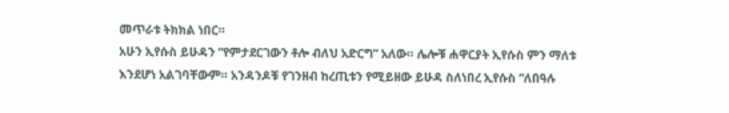መጥራቱ ትክክል ነበር።
አሁን ኢየሱስ ይሁዳን “የምታደርገውን ቶሎ ብለህ አድርግ” አለው። ሌሎቹ ሐዋርያት ኢየሱስ ምን ማለቱ እንደሆነ አልገባቸውም። አንዳንዶቹ የገንዘብ ከረጢቱን የሚይዘው ይሁዳ ስለነበረ ኢየሱስ “ለበዓሉ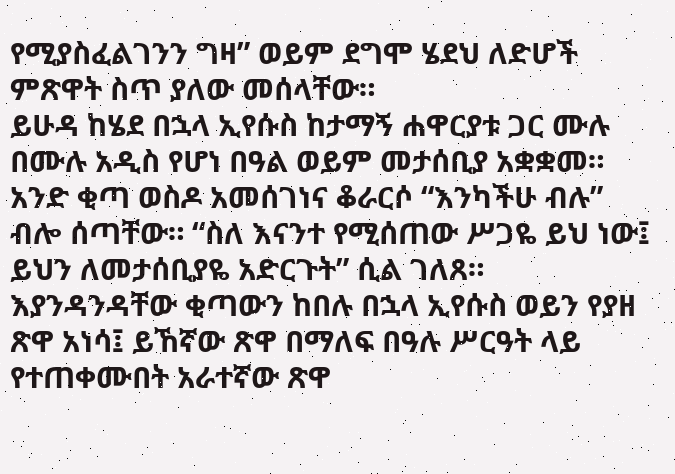የሚያስፈልገንን ግዛ” ወይም ደግሞ ሄደህ ለድሆች ምጽዋት ስጥ ያለው መሰላቸው።
ይሁዳ ከሄደ በኋላ ኢየሱስ ከታማኝ ሐዋርያቱ ጋር ሙሉ በሙሉ አዲስ የሆነ በዓል ወይም መታሰቢያ አቋቋመ። አንድ ቂጣ ወስዶ አመሰገነና ቆራርሶ “እንካችሁ ብሉ” ብሎ ሰጣቸው። “ስለ እናንተ የሚሰጠው ሥጋዬ ይህ ነው፤ ይህን ለመታሰቢያዬ አድርጉት” ሲል ገለጸ።
እያንዳንዳቸው ቂጣውን ከበሉ በኋላ ኢየሱስ ወይን የያዘ ጽዋ አነሳ፤ ይኸኛው ጽዋ በማለፍ በዓሉ ሥርዓት ላይ የተጠቀሙበት አራተኛው ጽዋ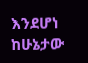እንደሆነ ከሁኔታው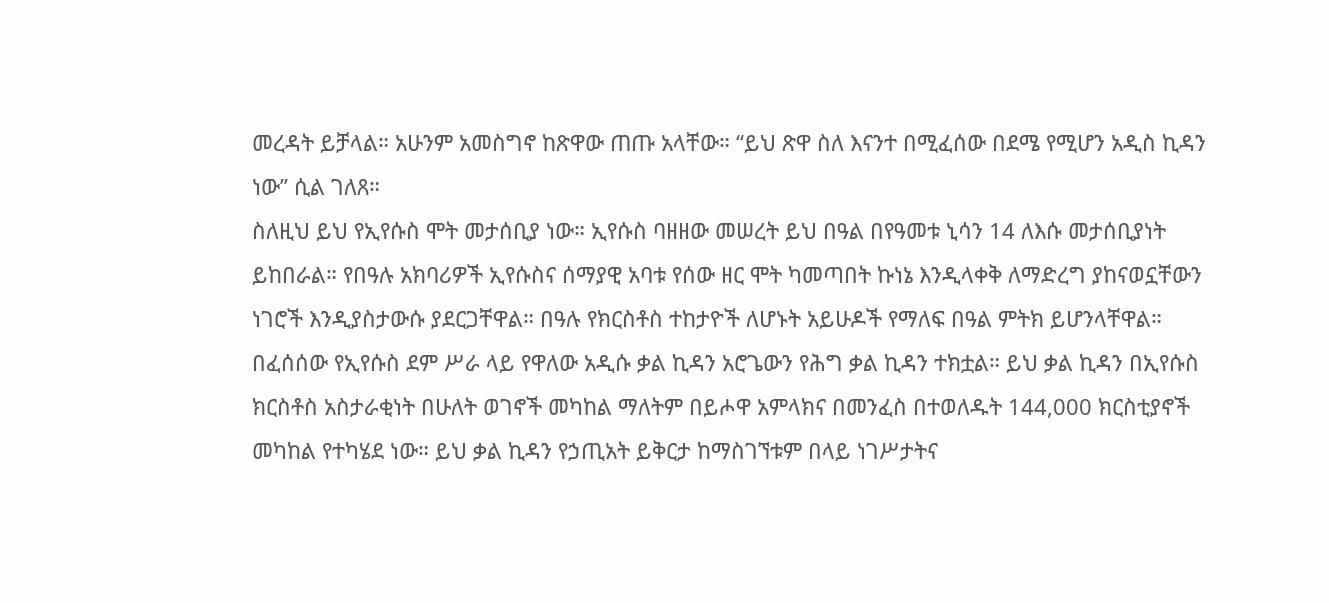መረዳት ይቻላል። አሁንም አመስግኖ ከጽዋው ጠጡ አላቸው። “ይህ ጽዋ ስለ እናንተ በሚፈሰው በደሜ የሚሆን አዲስ ኪዳን ነው” ሲል ገለጸ።
ስለዚህ ይህ የኢየሱስ ሞት መታሰቢያ ነው። ኢየሱስ ባዘዘው መሠረት ይህ በዓል በየዓመቱ ኒሳን 14 ለእሱ መታሰቢያነት ይከበራል። የበዓሉ አክባሪዎች ኢየሱስና ሰማያዊ አባቱ የሰው ዘር ሞት ካመጣበት ኩነኔ እንዲላቀቅ ለማድረግ ያከናወኗቸውን ነገሮች እንዲያስታውሱ ያደርጋቸዋል። በዓሉ የክርስቶስ ተከታዮች ለሆኑት አይሁዶች የማለፍ በዓል ምትክ ይሆንላቸዋል።
በፈሰሰው የኢየሱስ ደም ሥራ ላይ የዋለው አዲሱ ቃል ኪዳን አሮጌውን የሕግ ቃል ኪዳን ተክቷል። ይህ ቃል ኪዳን በኢየሱስ ክርስቶስ አስታራቂነት በሁለት ወገኖች መካከል ማለትም በይሖዋ አምላክና በመንፈስ በተወለዱት 144,000 ክርስቲያኖች መካከል የተካሄደ ነው። ይህ ቃል ኪዳን የኃጢአት ይቅርታ ከማስገኘቱም በላይ ነገሥታትና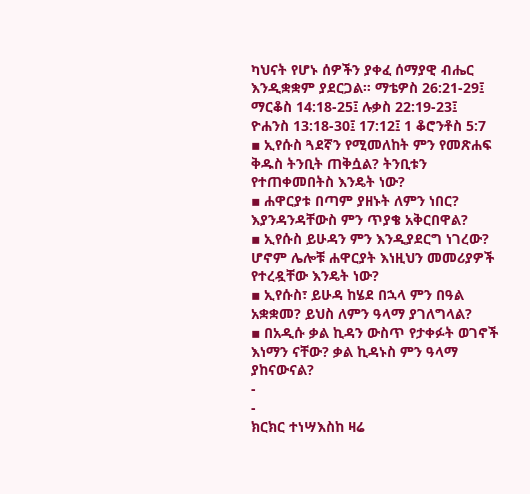ካህናት የሆኑ ሰዎችን ያቀፈ ሰማያዊ ብሔር እንዲቋቋም ያደርጋል። ማቴዎስ 26:21-29፤ ማርቆስ 14:18-25፤ ሉቃስ 22:19-23፤ ዮሐንስ 13:18-30፤ 17:12፤ 1 ቆሮንቶስ 5:7
▪ ኢየሱስ ጓደኛን የሚመለከት ምን የመጽሐፍ ቅዱስ ትንቢት ጠቅሷል? ትንቢቱን የተጠቀመበትስ እንዴት ነው?
▪ ሐዋርያቱ በጣም ያዘኑት ለምን ነበር? እያንዳንዳቸውስ ምን ጥያቄ አቅርበዋል?
▪ ኢየሱስ ይሁዳን ምን እንዲያደርግ ነገረው? ሆኖም ሌሎቹ ሐዋርያት እነዚህን መመሪያዎች የተረዷቸው እንዴት ነው?
▪ ኢየሱስ፣ ይሁዳ ከሄደ በኋላ ምን በዓል አቋቋመ? ይህስ ለምን ዓላማ ያገለግላል?
▪ በአዲሱ ቃል ኪዳን ውስጥ የታቀፉት ወገኖች እነማን ናቸው? ቃል ኪዳኑስ ምን ዓላማ ያከናውናል?
-
-
ክርክር ተነሣእስከ ዛሬ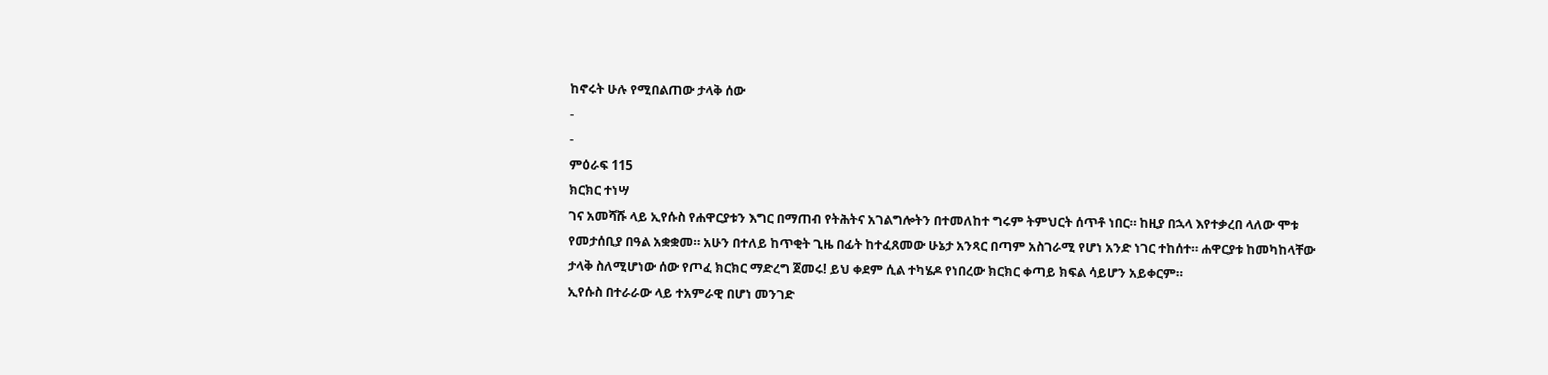ከኖሩት ሁሉ የሚበልጠው ታላቅ ሰው
-
-
ምዕራፍ 115
ክርክር ተነሣ
ገና አመሻሹ ላይ ኢየሱስ የሐዋርያቱን እግር በማጠብ የትሕትና አገልግሎትን በተመለከተ ግሩም ትምህርት ሰጥቶ ነበር። ከዚያ በኋላ እየተቃረበ ላለው ሞቱ የመታሰቢያ በዓል አቋቋመ። አሁን በተለይ ከጥቂት ጊዜ በፊት ከተፈጸመው ሁኔታ አንጻር በጣም አስገራሚ የሆነ አንድ ነገር ተከሰተ። ሐዋርያቱ ከመካከላቸው ታላቅ ስለሚሆነው ሰው የጦፈ ክርክር ማድረግ ጀመሩ! ይህ ቀደም ሲል ተካሄዶ የነበረው ክርክር ቀጣይ ክፍል ሳይሆን አይቀርም።
ኢየሱስ በተራራው ላይ ተአምራዊ በሆነ መንገድ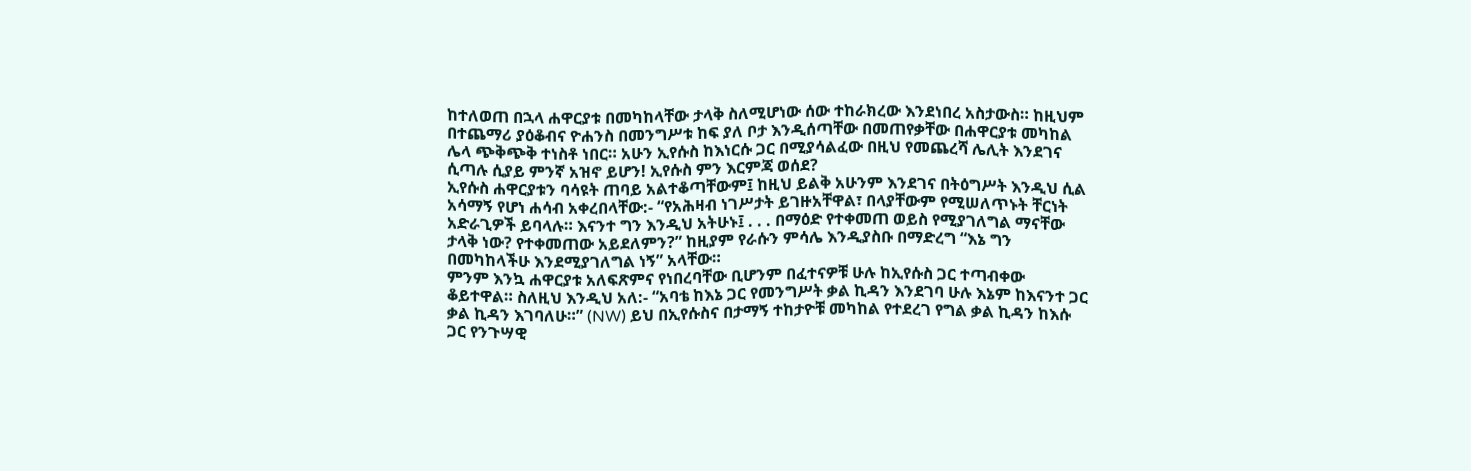ከተለወጠ በኋላ ሐዋርያቱ በመካከላቸው ታላቅ ስለሚሆነው ሰው ተከራክረው እንደነበረ አስታውስ። ከዚህም በተጨማሪ ያዕቆብና ዮሐንስ በመንግሥቱ ከፍ ያለ ቦታ እንዲሰጣቸው በመጠየቃቸው በሐዋርያቱ መካከል ሌላ ጭቅጭቅ ተነስቶ ነበር። አሁን ኢየሱስ ከእነርሱ ጋር በሚያሳልፈው በዚህ የመጨረሻ ሌሊት እንደገና ሲጣሉ ሲያይ ምንኛ አዝኖ ይሆን! ኢየሱስ ምን እርምጃ ወሰደ?
ኢየሱስ ሐዋርያቱን ባሳዩት ጠባይ አልተቆጣቸውም፤ ከዚህ ይልቅ አሁንም እንደገና በትዕግሥት እንዲህ ሲል አሳማኝ የሆነ ሐሳብ አቀረበላቸው:- “የአሕዛብ ነገሥታት ይገዙአቸዋል፣ በላያቸውም የሚሠለጥኑት ቸርነት አድራጊዎች ይባላሉ። እናንተ ግን እንዲህ አትሁኑ፤ . . . በማዕድ የተቀመጠ ወይስ የሚያገለግል ማናቸው ታላቅ ነው? የተቀመጠው አይደለምን?” ከዚያም የራሱን ምሳሌ እንዲያስቡ በማድረግ “እኔ ግን በመካከላችሁ እንደሚያገለግል ነኝ” አላቸው።
ምንም እንኳ ሐዋርያቱ አለፍጽምና የነበረባቸው ቢሆንም በፈተናዎቹ ሁሉ ከኢየሱስ ጋር ተጣብቀው ቆይተዋል። ስለዚህ እንዲህ አለ:- “አባቴ ከእኔ ጋር የመንግሥት ቃል ኪዳን እንደገባ ሁሉ እኔም ከእናንተ ጋር ቃል ኪዳን እገባለሁ።” (NW) ይህ በኢየሱስና በታማኝ ተከታዮቹ መካከል የተደረገ የግል ቃል ኪዳን ከእሱ ጋር የንጉሣዊ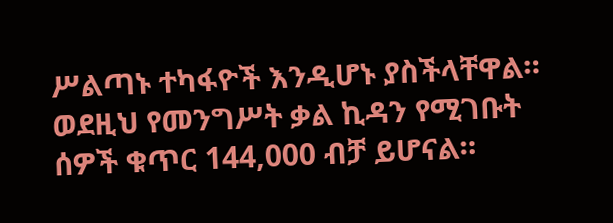ሥልጣኑ ተካፋዮች እንዲሆኑ ያስችላቸዋል። ወደዚህ የመንግሥት ቃል ኪዳን የሚገቡት ሰዎች ቁጥር 144,000 ብቻ ይሆናል።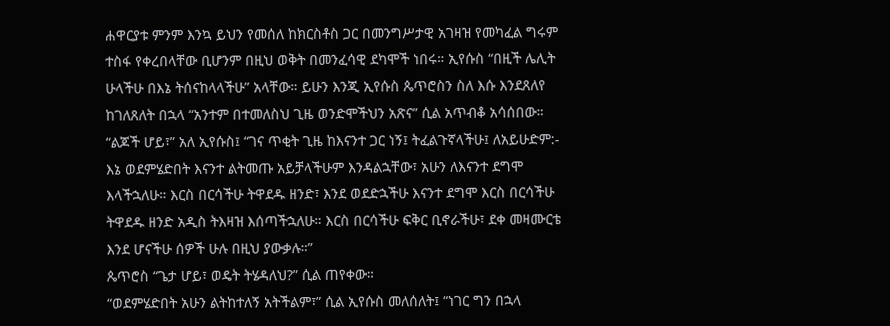ሐዋርያቱ ምንም እንኳ ይህን የመሰለ ከክርስቶስ ጋር በመንግሥታዊ አገዛዝ የመካፈል ግሩም ተስፋ የቀረበላቸው ቢሆንም በዚህ ወቅት በመንፈሳዊ ደካሞች ነበሩ። ኢየሱስ “በዚች ሌሊት ሁላችሁ በእኔ ትሰናከላላችሁ” አላቸው። ይሁን እንጂ ኢየሱስ ጴጥሮስን ስለ እሱ እንደጸለየ ከገለጸለት በኋላ “አንተም በተመለስህ ጊዜ ወንድሞችህን አጽና” ሲል አጥብቆ አሳሰበው።
“ልጆች ሆይ፣” አለ ኢየሱስ፤ “ገና ጥቂት ጊዜ ከእናንተ ጋር ነኝ፤ ትፈልጉኛላችሁ፤ ለአይሁድም:- እኔ ወደምሄድበት እናንተ ልትመጡ አይቻላችሁም እንዳልኋቸው፣ አሁን ለእናንተ ደግሞ እላችኋለሁ። እርስ በርሳችሁ ትዋደዱ ዘንድ፣ እንደ ወደድኋችሁ እናንተ ደግሞ እርስ በርሳችሁ ትዋደዱ ዘንድ አዲስ ትእዛዝ እሰጣችኋለሁ። እርስ በርሳችሁ ፍቅር ቢኖራችሁ፣ ደቀ መዛሙርቴ እንደ ሆናችሁ ሰዎች ሁሉ በዚህ ያውቃሉ።”
ጴጥሮስ “ጌታ ሆይ፣ ወዴት ትሄዳለህ?” ሲል ጠየቀው።
“ወደምሄድበት አሁን ልትከተለኝ አትችልም፣” ሲል ኢየሱስ መለሰለት፤ “ነገር ግን በኋላ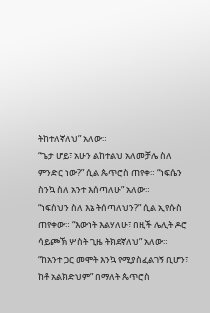ትከተለኛለህ” አለው።
“ጌታ ሆይ፣ አሁን ልከተልህ አለመቻሌ ስለ ምንድር ነው?” ሲል ጴጥሮስ ጠየቀ። “ነፍሴን ስንኳ ስለ አንተ እሰጣለሁ” አለው።
“ነፍስህን ስለ እኔ ትሰጣለህን?” ሲል ኢየሱስ ጠየቀው። “እውነት እልሃለሁ፣ በዚች ሌሊት ዶሮ ሳይጮኽ ሦስት ጊዜ ትክደኛለህ” አለው።
“ከአንተ ጋር መሞት እንኳ የሚያስፈልገኝ ቢሆን፣ ከቶ አልክድህም” በማለት ጴጥሮስ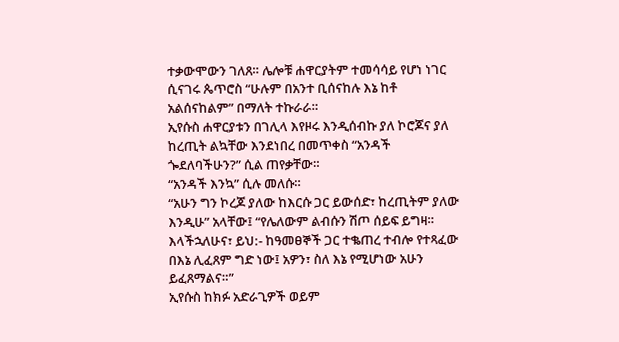ተቃውሞውን ገለጸ። ሌሎቹ ሐዋርያትም ተመሳሳይ የሆነ ነገር ሲናገሩ ጴጥሮስ “ሁሉም በአንተ ቢሰናከሉ እኔ ከቶ አልሰናከልም” በማለት ተኩራራ።
ኢየሱስ ሐዋርያቱን በገሊላ እየዞሩ እንዲሰብኩ ያለ ኮሮጆና ያለ ከረጢት ልኳቸው እንደነበረ በመጥቀስ “አንዳች ጐደለባችሁን?” ሲል ጠየቃቸው።
“አንዳች እንኳ” ሲሉ መለሱ።
“አሁን ግን ኮረጆ ያለው ከእርሱ ጋር ይውሰድ፣ ከረጢትም ያለው እንዲሁ” አላቸው፤ “የሌለውም ልብሱን ሽጦ ሰይፍ ይግዛ። እላችኋለሁና፣ ይህ:- ከዓመፀኞች ጋር ተቈጠረ ተብሎ የተጻፈው በእኔ ሊፈጸም ግድ ነው፤ አዎን፣ ስለ እኔ የሚሆነው አሁን ይፈጸማልና።”
ኢየሱስ ከክፉ አድራጊዎች ወይም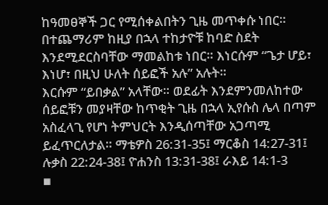ከዓመፀኞች ጋር የሚሰቀልበትን ጊዜ መጥቀሱ ነበር። በተጨማሪም ከዚያ በኋላ ተከታዮቹ ከባድ ስደት እንደሚደርስባቸው ማመልከቱ ነበር። እነርሱም “ጌታ ሆይ፣ እነሆ፣ በዚህ ሁለት ሰይፎች አሉ” አሉት።
እርሱም “ይበቃል” አላቸው። ወደፊት እንደምንመለከተው ሰይፎቹን መያዛቸው ከጥቂት ጊዜ በኋላ ኢየሱስ ሌላ በጣም አስፈላጊ የሆነ ትምህርት እንዲሰጣቸው አጋጣሚ ይፈጥርለታል። ማቴዎስ 26:31-35፤ ማርቆስ 14:27-31፤ ሉቃስ 22:24-38፤ ዮሐንስ 13:31-38፤ ራእይ 14:1-3
▪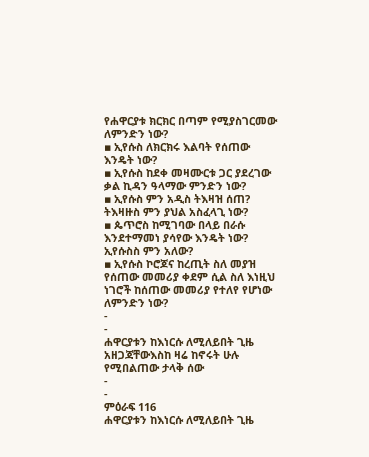የሐዋርያቱ ክርክር በጣም የሚያስገርመው ለምንድን ነው?
▪ ኢየሱስ ለክርክሩ እልባት የሰጠው እንዴት ነው?
▪ ኢየሱስ ከደቀ መዛሙርቱ ጋር ያደረገው ቃል ኪዳን ዓላማው ምንድን ነው?
▪ ኢየሱስ ምን አዲስ ትእዛዝ ሰጠ? ትእዛዙስ ምን ያህል አስፈላጊ ነው?
▪ ጴጥሮስ ከሚገባው በላይ በራሱ እንደተማመነ ያሳየው እንዴት ነው? ኢየሱስስ ምን አለው?
▪ ኢየሱስ ኮሮጆና ከረጢት ስለ መያዝ የሰጠው መመሪያ ቀደም ሲል ስለ እነዚህ ነገሮች ከሰጠው መመሪያ የተለየ የሆነው ለምንድን ነው?
-
-
ሐዋርያቱን ከእነርሱ ለሚለይበት ጊዜ አዘጋጃቸውእስከ ዛሬ ከኖሩት ሁሉ የሚበልጠው ታላቅ ሰው
-
-
ምዕራፍ 116
ሐዋርያቱን ከእነርሱ ለሚለይበት ጊዜ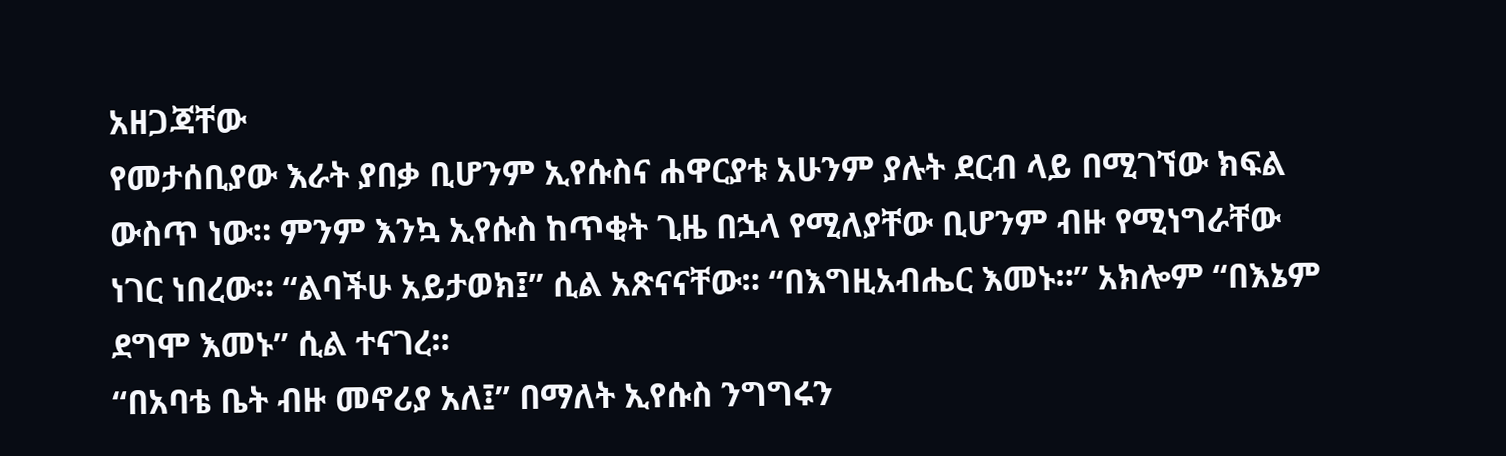አዘጋጃቸው
የመታሰቢያው እራት ያበቃ ቢሆንም ኢየሱስና ሐዋርያቱ አሁንም ያሉት ደርብ ላይ በሚገኘው ክፍል ውስጥ ነው። ምንም እንኳ ኢየሱስ ከጥቂት ጊዜ በኋላ የሚለያቸው ቢሆንም ብዙ የሚነግራቸው ነገር ነበረው። “ልባችሁ አይታወክ፤” ሲል አጽናናቸው። “በእግዚአብሔር እመኑ።” አክሎም “በእኔም ደግሞ እመኑ” ሲል ተናገረ።
“በአባቴ ቤት ብዙ መኖሪያ አለ፤” በማለት ኢየሱስ ንግግሩን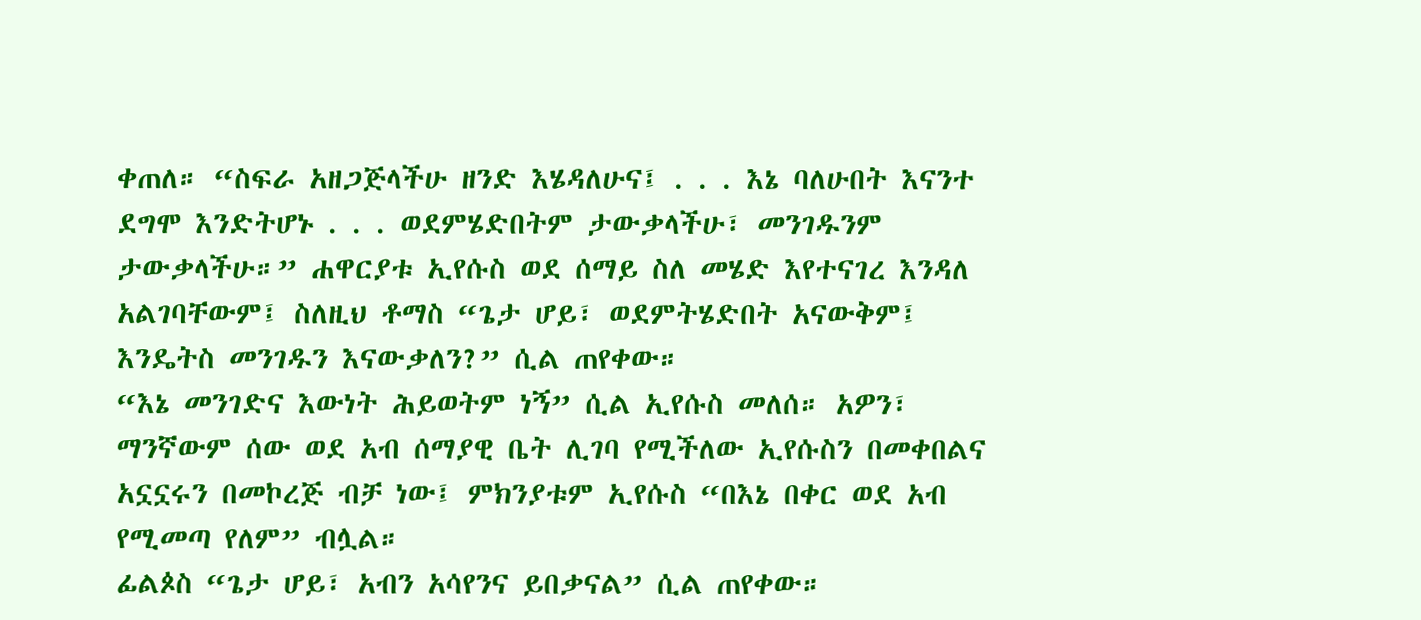ቀጠለ። “ስፍራ አዘጋጅላችሁ ዘንድ እሄዳለሁና፤ . . . እኔ ባለሁበት እናንተ ደግሞ እንድትሆኑ . . . ወደምሄድበትም ታውቃላችሁ፣ መንገዱንም ታውቃላችሁ።” ሐዋርያቱ ኢየሱስ ወደ ሰማይ ስለ መሄድ እየተናገረ እንዳለ አልገባቸውም፤ ስለዚህ ቶማስ “ጌታ ሆይ፣ ወደምትሄድበት አናውቅም፤ እንዴትስ መንገዱን እናውቃለን?” ሲል ጠየቀው።
“እኔ መንገድና እውነት ሕይወትም ነኝ” ሲል ኢየሱስ መለሰ። አዎን፣ ማንኛውም ሰው ወደ አብ ሰማያዊ ቤት ሊገባ የሚችለው ኢየሱስን በመቀበልና አኗኗሩን በመኮረጅ ብቻ ነው፤ ምክንያቱም ኢየሱስ “በእኔ በቀር ወደ አብ የሚመጣ የለም” ብሏል።
ፊልጶስ “ጌታ ሆይ፣ አብን አሳየንና ይበቃናል” ሲል ጠየቀው።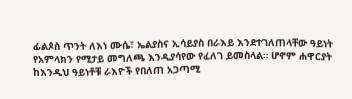ፊልጶስ ጥንት ለእነ ሙሴ፣ ኤልያስና ኢሳይያስ በራእይ እንደተገለጠላቸው ዓይነት የአምላክን የሚታይ መግለጫ እንዲያሳየው የፈለገ ይመስላል። ሆኖም ሐዋርያት ከእንዲህ ዓይነቶቹ ራእዮች የበለጠ አጋጣሚ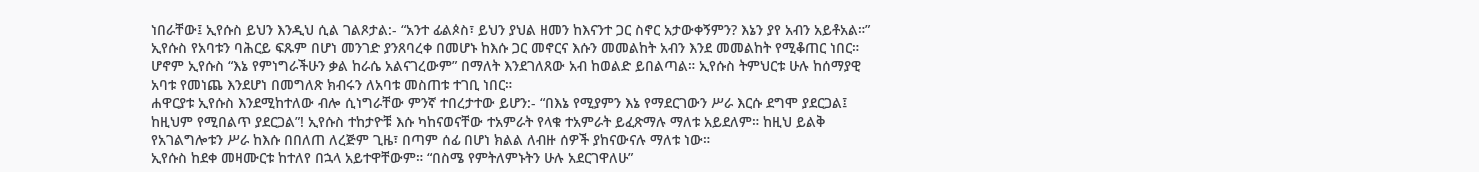ነበራቸው፤ ኢየሱስ ይህን እንዲህ ሲል ገልጾታል:- “አንተ ፊልጶስ፣ ይህን ያህል ዘመን ከእናንተ ጋር ስኖር አታውቀኝምን? እኔን ያየ አብን አይቶአል።”
ኢየሱስ የአባቱን ባሕርይ ፍጹም በሆነ መንገድ ያንጸባረቀ በመሆኑ ከእሱ ጋር መኖርና እሱን መመልከት አብን እንደ መመልከት የሚቆጠር ነበር። ሆኖም ኢየሱስ “እኔ የምነግራችሁን ቃል ከራሴ አልናገረውም” በማለት እንደገለጸው አብ ከወልድ ይበልጣል። ኢየሱስ ትምህርቱ ሁሉ ከሰማያዊ አባቱ የመነጨ እንደሆነ በመግለጽ ክብሩን ለአባቱ መስጠቱ ተገቢ ነበር።
ሐዋርያቱ ኢየሱስ እንደሚከተለው ብሎ ሲነግራቸው ምንኛ ተበረታተው ይሆን:- “በእኔ የሚያምን እኔ የማደርገውን ሥራ እርሱ ደግሞ ያደርጋል፤ ከዚህም የሚበልጥ ያደርጋል”! ኢየሱስ ተከታዮቹ እሱ ካከናወናቸው ተአምራት የላቁ ተአምራት ይፈጽማሉ ማለቱ አይደለም። ከዚህ ይልቅ የአገልግሎቱን ሥራ ከእሱ በበለጠ ለረጅም ጊዜ፣ በጣም ሰፊ በሆነ ክልል ለብዙ ሰዎች ያከናውናሉ ማለቱ ነው።
ኢየሱስ ከደቀ መዛሙርቱ ከተለየ በኋላ አይተዋቸውም። “በስሜ የምትለምኑትን ሁሉ አደርገዋለሁ”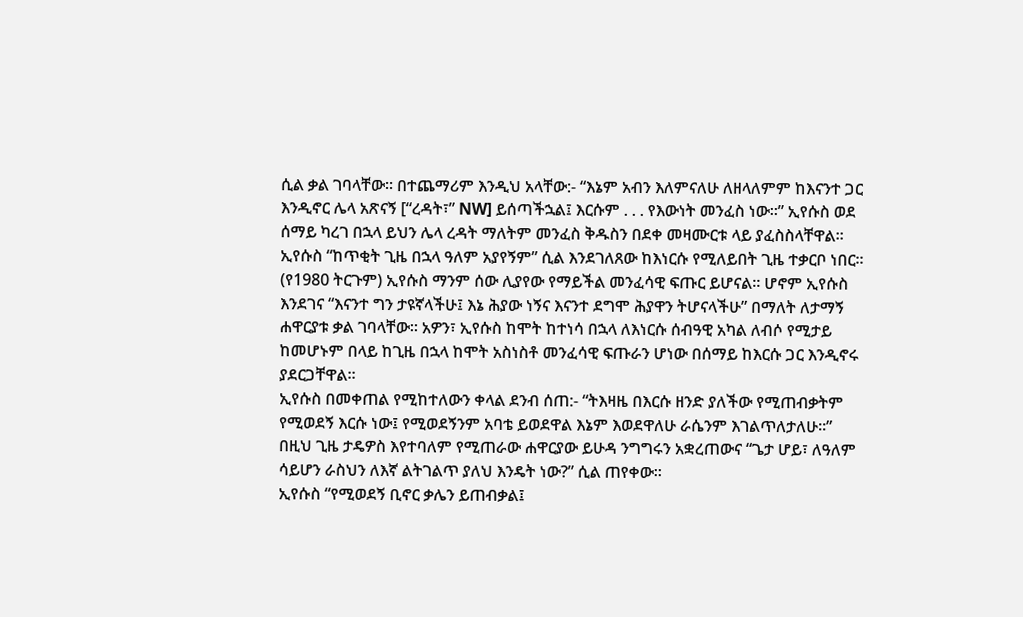ሲል ቃል ገባላቸው። በተጨማሪም እንዲህ አላቸው:- “እኔም አብን እለምናለሁ ለዘላለምም ከእናንተ ጋር እንዲኖር ሌላ አጽናኝ [“ረዳት፣” NW] ይሰጣችኋል፤ እርሱም . . . የእውነት መንፈስ ነው።” ኢየሱስ ወደ ሰማይ ካረገ በኋላ ይህን ሌላ ረዳት ማለትም መንፈስ ቅዱስን በደቀ መዛሙርቱ ላይ ያፈስስላቸዋል።
ኢየሱስ “ከጥቂት ጊዜ በኋላ ዓለም አያየኝም” ሲል እንደገለጸው ከእነርሱ የሚለይበት ጊዜ ተቃርቦ ነበር። (የ1980 ትርጉም) ኢየሱስ ማንም ሰው ሊያየው የማይችል መንፈሳዊ ፍጡር ይሆናል። ሆኖም ኢየሱስ እንደገና “እናንተ ግን ታዩኛላችሁ፤ እኔ ሕያው ነኝና እናንተ ደግሞ ሕያዋን ትሆናላችሁ” በማለት ለታማኝ ሐዋርያቱ ቃል ገባላቸው። አዎን፣ ኢየሱስ ከሞት ከተነሳ በኋላ ለእነርሱ ሰብዓዊ አካል ለብሶ የሚታይ ከመሆኑም በላይ ከጊዜ በኋላ ከሞት አስነስቶ መንፈሳዊ ፍጡራን ሆነው በሰማይ ከእርሱ ጋር እንዲኖሩ ያደርጋቸዋል።
ኢየሱስ በመቀጠል የሚከተለውን ቀላል ደንብ ሰጠ:- “ትእዛዜ በእርሱ ዘንድ ያለችው የሚጠብቃትም የሚወደኝ እርሱ ነው፤ የሚወደኝንም አባቴ ይወደዋል እኔም እወደዋለሁ ራሴንም እገልጥለታለሁ።”
በዚህ ጊዜ ታዴዎስ እየተባለም የሚጠራው ሐዋርያው ይሁዳ ንግግሩን አቋረጠውና “ጌታ ሆይ፣ ለዓለም ሳይሆን ራስህን ለእኛ ልትገልጥ ያለህ እንዴት ነው?” ሲል ጠየቀው።
ኢየሱስ “የሚወደኝ ቢኖር ቃሌን ይጠብቃል፤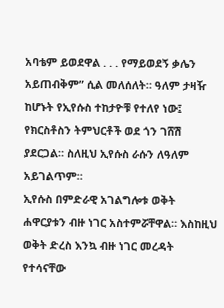አባቴም ይወደዋል . . . የማይወደኝ ቃሌን አይጠብቅም” ሲል መለሰለት። ዓለም ታዛዥ ከሆኑት የኢየሱስ ተከታዮቹ የተለየ ነው፤ የክርስቶስን ትምህርቶች ወደ ጎን ገሸሽ ያደርጋል። ስለዚህ ኢየሱስ ራሱን ለዓለም አይገልጥም።
ኢየሱስ በምድራዊ አገልግሎቱ ወቅት ሐዋርያቱን ብዙ ነገር አስተምሯቸዋል። እስከዚህ ወቅት ድረስ እንኳ ብዙ ነገር መረዳት የተሳናቸው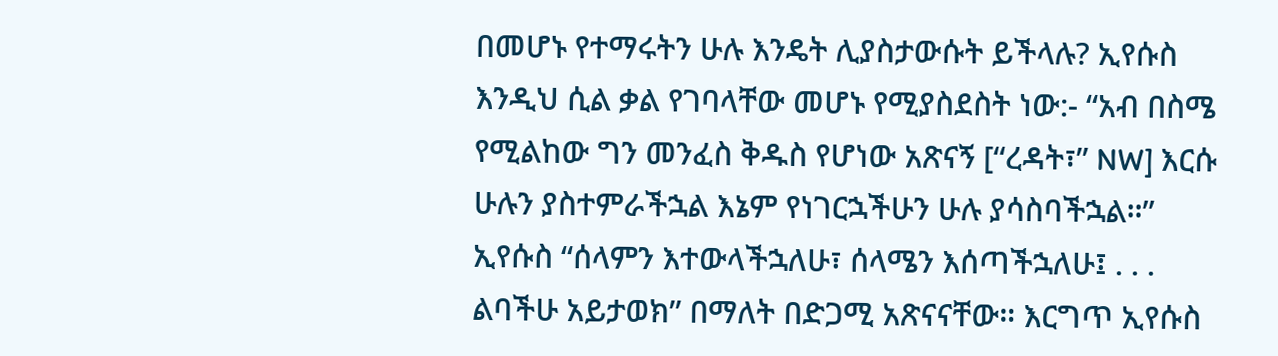በመሆኑ የተማሩትን ሁሉ እንዴት ሊያስታውሱት ይችላሉ? ኢየሱስ እንዲህ ሲል ቃል የገባላቸው መሆኑ የሚያስደስት ነው:- “አብ በስሜ የሚልከው ግን መንፈስ ቅዱስ የሆነው አጽናኝ [“ረዳት፣” NW] እርሱ ሁሉን ያስተምራችኋል እኔም የነገርኋችሁን ሁሉ ያሳስባችኋል።”
ኢየሱስ “ሰላምን እተውላችኋለሁ፣ ሰላሜን እሰጣችኋለሁ፤ . . . ልባችሁ አይታወክ” በማለት በድጋሚ አጽናናቸው። እርግጥ ኢየሱስ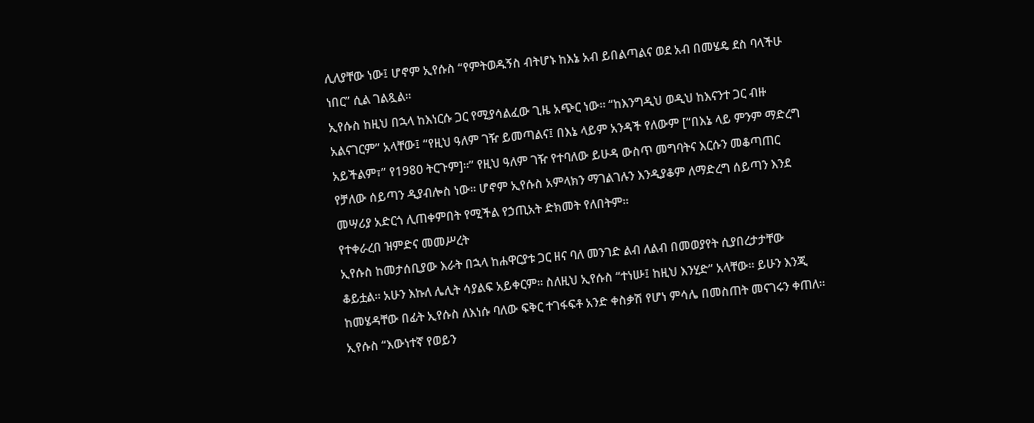ሊለያቸው ነው፤ ሆኖም ኢየሱስ “የምትወዱኝስ ብትሆኑ ከእኔ አብ ይበልጣልና ወደ አብ በመሄዴ ደስ ባላችሁ ነበር” ሲል ገልጿል።
ኢየሱስ ከዚህ በኋላ ከእነርሱ ጋር የሚያሳልፈው ጊዜ አጭር ነው። “ከእንግዲህ ወዲህ ከእናንተ ጋር ብዙ አልናገርም” አላቸው፤ “የዚህ ዓለም ገዥ ይመጣልና፤ በእኔ ላይም አንዳች የለውም [“በእኔ ላይ ምንም ማድረግ አይችልም፣” የ1980 ትርጉም]።” የዚህ ዓለም ገዥ የተባለው ይሁዳ ውስጥ መግባትና እርሱን መቆጣጠር የቻለው ሰይጣን ዲያብሎስ ነው። ሆኖም ኢየሱስ አምላክን ማገልገሉን እንዲያቆም ለማድረግ ሰይጣን እንደ መሣሪያ አድርጎ ሊጠቀምበት የሚችል የኃጢአት ድክመት የለበትም።
የተቀራረበ ዝምድና መመሥረት
ኢየሱስ ከመታሰቢያው እራት በኋላ ከሐዋርያቱ ጋር ዘና ባለ መንገድ ልብ ለልብ በመወያየት ሲያበረታታቸው ቆይቷል። አሁን እኩለ ሌሊት ሳያልፍ አይቀርም። ስለዚህ ኢየሱስ “ተነሡ፤ ከዚህ እንሂድ” አላቸው። ይሁን እንጂ ከመሄዳቸው በፊት ኢየሱስ ለእነሱ ባለው ፍቅር ተገፋፍቶ አንድ ቀስቃሽ የሆነ ምሳሌ በመስጠት መናገሩን ቀጠለ።
ኢየሱስ “እውነተኛ የወይን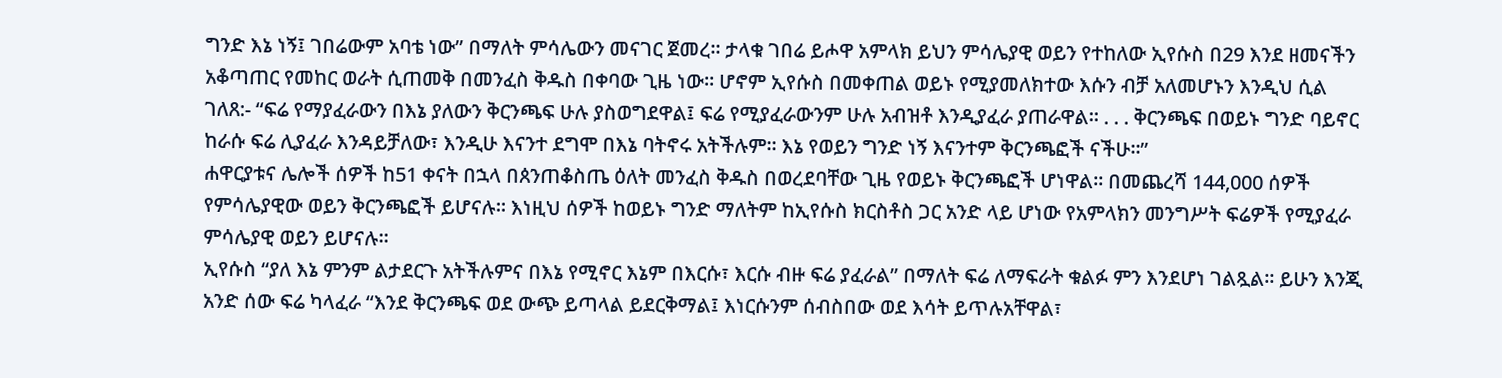ግንድ እኔ ነኝ፤ ገበሬውም አባቴ ነው” በማለት ምሳሌውን መናገር ጀመረ። ታላቁ ገበሬ ይሖዋ አምላክ ይህን ምሳሌያዊ ወይን የተከለው ኢየሱስ በ29 እንደ ዘመናችን አቆጣጠር የመከር ወራት ሲጠመቅ በመንፈስ ቅዱስ በቀባው ጊዜ ነው። ሆኖም ኢየሱስ በመቀጠል ወይኑ የሚያመለክተው እሱን ብቻ አለመሆኑን እንዲህ ሲል ገለጸ:- “ፍሬ የማያፈራውን በእኔ ያለውን ቅርንጫፍ ሁሉ ያስወግደዋል፤ ፍሬ የሚያፈራውንም ሁሉ አብዝቶ እንዲያፈራ ያጠራዋል። . . . ቅርንጫፍ በወይኑ ግንድ ባይኖር ከራሱ ፍሬ ሊያፈራ እንዳይቻለው፣ እንዲሁ እናንተ ደግሞ በእኔ ባትኖሩ አትችሉም። እኔ የወይን ግንድ ነኝ እናንተም ቅርንጫፎች ናችሁ።”
ሐዋርያቱና ሌሎች ሰዎች ከ51 ቀናት በኋላ በጰንጠቆስጤ ዕለት መንፈስ ቅዱስ በወረደባቸው ጊዜ የወይኑ ቅርንጫፎች ሆነዋል። በመጨረሻ 144,000 ሰዎች የምሳሌያዊው ወይን ቅርንጫፎች ይሆናሉ። እነዚህ ሰዎች ከወይኑ ግንድ ማለትም ከኢየሱስ ክርስቶስ ጋር አንድ ላይ ሆነው የአምላክን መንግሥት ፍሬዎች የሚያፈራ ምሳሌያዊ ወይን ይሆናሉ።
ኢየሱስ “ያለ እኔ ምንም ልታደርጉ አትችሉምና በእኔ የሚኖር እኔም በእርሱ፣ እርሱ ብዙ ፍሬ ያፈራል” በማለት ፍሬ ለማፍራት ቁልፉ ምን እንደሆነ ገልጿል። ይሁን እንጂ አንድ ሰው ፍሬ ካላፈራ “እንደ ቅርንጫፍ ወደ ውጭ ይጣላል ይደርቅማል፤ እነርሱንም ሰብስበው ወደ እሳት ይጥሉአቸዋል፣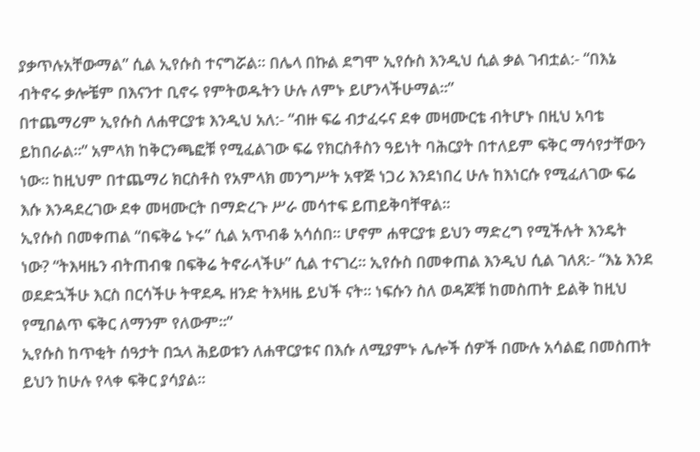ያቃጥሉአቸውማል” ሲል ኢየሱስ ተናግሯል። በሌላ በኩል ደግሞ ኢየሱስ እንዲህ ሲል ቃል ገብቷል:- “በእኔ ብትኖሩ ቃሎቼም በእናንተ ቢኖሩ የምትወዱትን ሁሉ ለምኑ ይሆንላችሁማል።”
በተጨማሪም ኢየሱስ ለሐዋርያቱ እንዲህ አለ:- “ብዙ ፍሬ ብታፈሩና ደቀ መዛሙርቴ ብትሆኑ በዚህ አባቴ ይከበራል።” አምላክ ከቅርንጫፎቹ የሚፈልገው ፍሬ የክርስቶስን ዓይነት ባሕርያት በተለይም ፍቅር ማሳየታቸውን ነው። ከዚህም በተጨማሪ ክርስቶስ የአምላክ መንግሥት አዋጅ ነጋሪ እንደነበረ ሁሉ ከእነርሱ የሚፈለገው ፍሬ እሱ እንዳደረገው ደቀ መዛሙርት በማድረጉ ሥራ መሳተፍ ይጠይቅባቸዋል።
ኢየሱስ በመቀጠል “በፍቅሬ ኑሩ” ሲል አጥብቆ አሳሰበ። ሆኖም ሐዋርያቱ ይህን ማድረግ የሚችሉት እንዴት ነው? “ትእዛዜን ብትጠብቁ በፍቅሬ ትኖራላችሁ” ሲል ተናገረ። ኢየሱስ በመቀጠል እንዲህ ሲል ገለጸ:- “እኔ እንደ ወደድኋችሁ እርስ በርሳችሁ ትዋደዱ ዘንድ ትእዛዜ ይህች ናት። ነፍሱን ስለ ወዳጆቹ ከመስጠት ይልቅ ከዚህ የሚበልጥ ፍቅር ለማንም የለውም።”
ኢየሱስ ከጥቂት ሰዓታት በኋላ ሕይወቱን ለሐዋርያቱና በእሱ ለሚያምኑ ሌሎች ሰዎች በሙሉ አሳልፎ በመስጠት ይህን ከሁሉ የላቀ ፍቅር ያሳያል።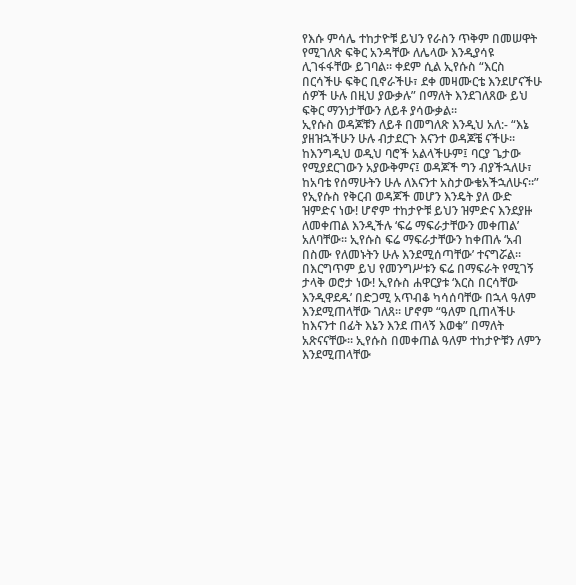የእሱ ምሳሌ ተከታዮቹ ይህን የራስን ጥቅም በመሠዋት የሚገለጽ ፍቅር አንዳቸው ለሌላው እንዲያሳዩ ሊገፋፋቸው ይገባል። ቀደም ሲል ኢየሱስ “እርስ በርሳችሁ ፍቅር ቢኖራችሁ፣ ደቀ መዛሙርቴ እንደሆናችሁ ሰዎች ሁሉ በዚህ ያውቃሉ” በማለት እንደገለጸው ይህ ፍቅር ማንነታቸውን ለይቶ ያሳውቃል።
ኢየሱስ ወዳጆቹን ለይቶ በመግለጽ እንዲህ አለ:- “እኔ ያዘዝኋችሁን ሁሉ ብታደርጉ እናንተ ወዳጆቼ ናችሁ። ከእንግዲህ ወዲህ ባሮች አልላችሁም፤ ባርያ ጌታው የሚያደርገውን አያውቅምና፤ ወዳጆች ግን ብያችኋለሁ፣ ከአባቴ የሰማሁትን ሁሉ ለእናንተ አስታውቄአችኋለሁና።”
የኢየሱስ የቅርብ ወዳጆች መሆን እንዴት ያለ ውድ ዝምድና ነው! ሆኖም ተከታዮቹ ይህን ዝምድና እንደያዙ ለመቀጠል እንዲችሉ ‘ፍሬ ማፍራታቸውን መቀጠል’ አለባቸው። ኢየሱስ ፍሬ ማፍራታቸውን ከቀጠሉ ‘አብ በስሙ የለመኑትን ሁሉ እንደሚሰጣቸው’ ተናግሯል። በእርግጥም ይህ የመንግሥቱን ፍሬ በማፍራት የሚገኝ ታላቅ ወሮታ ነው! ኢየሱስ ሐዋርያቱ ‘እርስ በርሳቸው እንዲዋደዱ’ በድጋሚ አጥብቆ ካሳሰባቸው በኋላ ዓለም እንደሚጠላቸው ገለጸ። ሆኖም “ዓለም ቢጠላችሁ ከእናንተ በፊት እኔን እንደ ጠላኝ እወቁ” በማለት አጽናናቸው። ኢየሱስ በመቀጠል ዓለም ተከታዮቹን ለምን እንደሚጠላቸው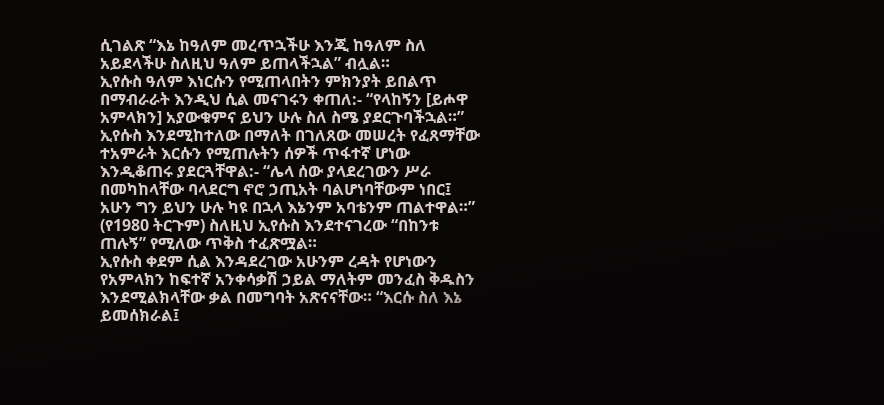ሲገልጽ “እኔ ከዓለም መረጥኋችሁ እንጂ ከዓለም ስለ አይደላችሁ ስለዚህ ዓለም ይጠላችኋል” ብሏል።
ኢየሱስ ዓለም እነርሱን የሚጠላበትን ምክንያት ይበልጥ በማብራራት እንዲህ ሲል መናገሩን ቀጠለ:- “የላከኝን [ይሖዋ አምላክን] አያውቁምና ይህን ሁሉ ስለ ስሜ ያደርጉባችኋል።” ኢየሱስ እንደሚከተለው በማለት በገለጸው መሠረት የፈጸማቸው ተአምራት እርሱን የሚጠሉትን ሰዎች ጥፋተኛ ሆነው እንዲቆጠሩ ያደርጓቸዋል:- “ሌላ ሰው ያላደረገውን ሥራ በመካከላቸው ባላደርግ ኖሮ ኃጢአት ባልሆነባቸውም ነበር፤ አሁን ግን ይህን ሁሉ ካዩ በኋላ እኔንም አባቴንም ጠልተዋል።” (የ1980 ትርጉም) ስለዚህ ኢየሱስ እንደተናገረው “በከንቱ ጠሉኝ” የሚለው ጥቅስ ተፈጽሟል።
ኢየሱስ ቀደም ሲል እንዳደረገው አሁንም ረዳት የሆነውን የአምላክን ከፍተኛ አንቀሳቃሽ ኃይል ማለትም መንፈስ ቅዱስን እንደሚልክላቸው ቃል በመግባት አጽናናቸው። “እርሱ ስለ እኔ ይመሰክራል፤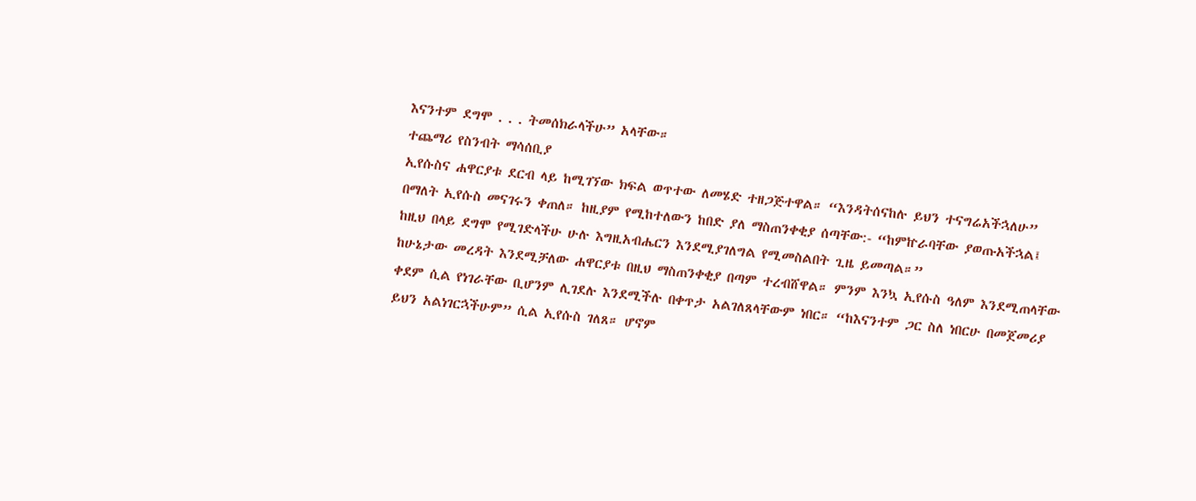እናንተም ደግሞ . . . ትመሰክራላችሁ” አላቸው።
ተጨማሪ የስንብት ማሳሰቢያ
ኢየሱስና ሐዋርያቱ ደርብ ላይ ከሚገኘው ክፍል ወጥተው ለመሄድ ተዘጋጅተዋል። “እንዳትሰናከሉ ይህን ተናግሬአችኋለሁ” በማለት ኢየሱስ መናገሩን ቀጠለ። ከዚያም የሚከተለውን ከበድ ያለ ማስጠንቀቂያ ሰጣቸው:- “ከምኵራባቸው ያወጡአችኋል፤ ከዚህ በላይ ደግሞ የሚገድላችሁ ሁሉ እግዚአብሔርን እንደሚያገለግል የሚመስልበት ጊዜ ይመጣል።”
ከሁኔታው መረዳት እንደሚቻለው ሐዋርያቱ በዚህ ማስጠንቀቂያ በጣም ተረብሸዋል። ምንም እንኳ ኢየሱስ ዓለም እንደሚጠላቸው ቀደም ሲል የነገራቸው ቢሆንም ሊገደሉ እንደሚችሉ በቀጥታ አልገለጸላቸውም ነበር። “ከእናንተም ጋር ስለ ነበርሁ በመጀመሪያ ይህን አልነገርኋችሁም” ሲል ኢየሱስ ገለጸ። ሆኖም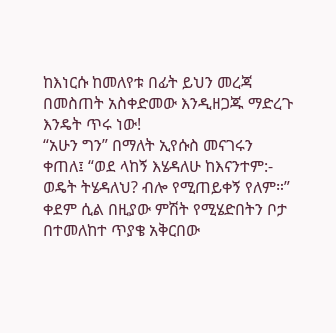ከእነርሱ ከመለየቱ በፊት ይህን መረጃ በመስጠት አስቀድመው እንዲዘጋጁ ማድረጉ እንዴት ጥሩ ነው!
“አሁን ግን” በማለት ኢየሱስ መናገሩን ቀጠለ፤ “ወደ ላከኝ እሄዳለሁ ከእናንተም:- ወዴት ትሄዳለህ? ብሎ የሚጠይቀኝ የለም።” ቀደም ሲል በዚያው ምሽት የሚሄድበትን ቦታ በተመለከተ ጥያቄ አቅርበው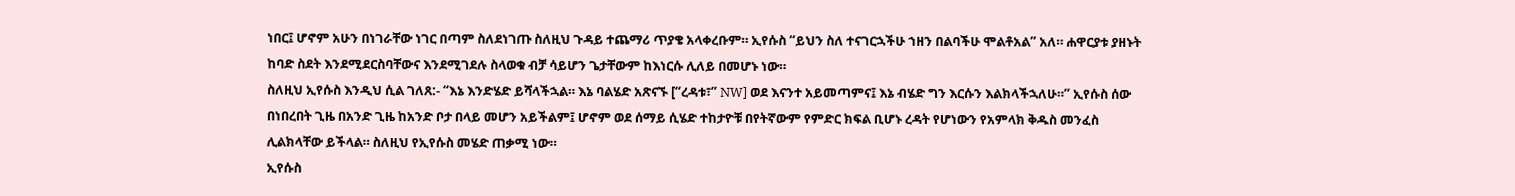ነበር፤ ሆኖም አሁን በነገራቸው ነገር በጣም ስለደነገጡ ስለዚህ ጉዳይ ተጨማሪ ጥያቄ አላቀረቡም። ኢየሱስ “ይህን ስለ ተናገርኋችሁ ኀዘን በልባችሁ ሞልቶአል” አለ። ሐዋርያቱ ያዘኑት ከባድ ስደት እንደሚደርስባቸውና እንደሚገደሉ ስላወቁ ብቻ ሳይሆን ጌታቸውም ከእነርሱ ሊለይ በመሆኑ ነው።
ስለዚህ ኢየሱስ እንዲህ ሲል ገለጸ:- “እኔ እንድሄድ ይሻላችኋል። እኔ ባልሄድ አጽናኙ [“ረዳቱ፣” NW] ወደ እናንተ አይመጣምና፤ እኔ ብሄድ ግን እርሱን እልክላችኋለሁ።” ኢየሱስ ሰው በነበረበት ጊዜ በአንድ ጊዜ ከአንድ ቦታ በላይ መሆን አይችልም፤ ሆኖም ወደ ሰማይ ሲሄድ ተከታዮቹ በየትኛውም የምድር ክፍል ቢሆኑ ረዳት የሆነውን የአምላክ ቅዱስ መንፈስ ሊልክላቸው ይችላል። ስለዚህ የኢየሱስ መሄድ ጠቃሚ ነው።
ኢየሱስ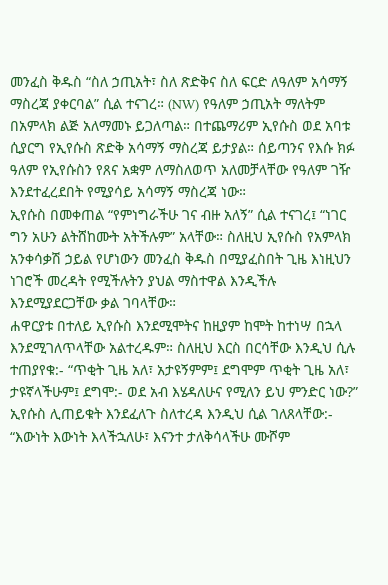መንፈስ ቅዱስ “ስለ ኃጢአት፣ ስለ ጽድቅና ስለ ፍርድ ለዓለም አሳማኝ ማስረጃ ያቀርባል” ሲል ተናገረ። (NW) የዓለም ኃጢአት ማለትም በአምላክ ልጅ አለማመኑ ይጋለጣል። በተጨማሪም ኢየሱስ ወደ አባቱ ሲያርግ የኢየሱስ ጽድቅ አሳማኝ ማስረጃ ይታያል። ሰይጣንና የእሱ ክፉ ዓለም የኢየሱስን የጸና አቋም ለማስለወጥ አለመቻላቸው የዓለም ገዥ እንደተፈረደበት የሚያሳይ አሳማኝ ማስረጃ ነው።
ኢየሱስ በመቀጠል “የምነግራችሁ ገና ብዙ አለኝ” ሲል ተናገረ፤ “ነገር ግን አሁን ልትሸከሙት አትችሉም” አላቸው። ስለዚህ ኢየሱስ የአምላክ አንቀሳቃሽ ኃይል የሆነውን መንፈስ ቅዱስ በሚያፈስበት ጊዜ እነዚህን ነገሮች መረዳት የሚችሉትን ያህል ማስተዋል እንዲችሉ እንደሚያደርጋቸው ቃል ገባላቸው።
ሐዋርያቱ በተለይ ኢየሱስ እንደሚሞትና ከዚያም ከሞት ከተነሣ በኋላ እንደሚገለጥላቸው አልተረዱም። ስለዚህ እርስ በርሳቸው እንዲህ ሲሉ ተጠያየቁ:- “ጥቂት ጊዜ አለ፣ አታዩኝምም፤ ደግሞም ጥቂት ጊዜ አለ፣ ታዩኛላችሁም፤ ደግሞ:- ወደ አብ እሄዳለሁና የሚለን ይህ ምንድር ነው?”
ኢየሱስ ሊጠይቁት እንደፈለጉ ስለተረዳ እንዲህ ሲል ገለጸላቸው:- “እውነት እውነት እላችኋለሁ፣ እናንተ ታለቅሳላችሁ ሙሾም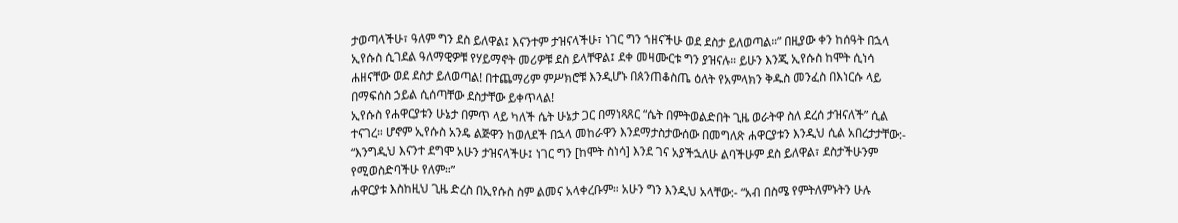ታወጣላችሁ፣ ዓለም ግን ደስ ይለዋል፤ እናንተም ታዝናላችሁ፣ ነገር ግን ኀዘናችሁ ወደ ደስታ ይለወጣል።” በዚያው ቀን ከሰዓት በኋላ ኢየሱስ ሲገደል ዓለማዊዎቹ የሃይማኖት መሪዎቹ ደስ ይላቸዋል፤ ደቀ መዛሙርቱ ግን ያዝናሉ። ይሁን እንጂ ኢየሱስ ከሞት ሲነሳ ሐዘናቸው ወደ ደስታ ይለወጣል! በተጨማሪም ምሥክሮቹ እንዲሆኑ በጰንጠቆስጤ ዕለት የአምላክን ቅዱስ መንፈስ በእነርሱ ላይ በማፍሰስ ኃይል ሲሰጣቸው ደስታቸው ይቀጥላል!
ኢየሱስ የሐዋርያቱን ሁኔታ በምጥ ላይ ካለች ሴት ሁኔታ ጋር በማነጻጸር “ሴት በምትወልድበት ጊዜ ወራትዋ ስለ ደረሰ ታዝናለች” ሲል ተናገረ። ሆኖም ኢየሱስ አንዴ ልጅዋን ከወለደች በኋላ መከራዋን እንደማታስታውሰው በመግለጽ ሐዋርያቱን እንዲህ ሲል አበረታታቸው:- “እንግዲህ እናንተ ደግሞ አሁን ታዝናላችሁ፤ ነገር ግን [ከሞት ስነሳ] እንደ ገና አያችኋለሁ ልባችሁም ደስ ይለዋል፣ ደስታችሁንም የሚወስድባችሁ የለም።”
ሐዋርያቱ እስከዚህ ጊዜ ድረስ በኢየሱስ ስም ልመና አላቀረቡም። አሁን ግን እንዲህ አላቸው:- “አብ በስሜ የምትለምኑትን ሁሉ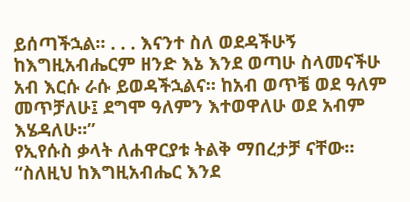ይሰጣችኋል። . . . እናንተ ስለ ወደዳችሁኝ ከእግዚአብሔርም ዘንድ እኔ እንደ ወጣሁ ስላመናችሁ አብ እርሱ ራሱ ይወዳችኋልና። ከአብ ወጥቼ ወደ ዓለም መጥቻለሁ፤ ደግሞ ዓለምን እተወዋለሁ ወደ አብም እሄዳለሁ።”
የኢየሱስ ቃላት ለሐዋርያቱ ትልቅ ማበረታቻ ናቸው። “ስለዚህ ከእግዚአብሔር እንደ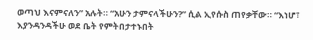ወጣህ እናምናለን” አሉት። “አሁን ታምናላችሁን?” ሲል ኢየሱስ ጠየቃቸው። “እነሆ፣ እያንዳንዳችሁ ወደ ቤት የምትበታተኑበት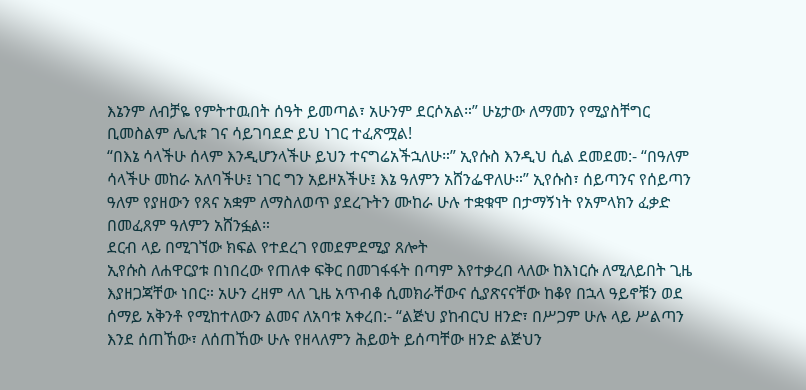እኔንም ለብቻዬ የምትተዉበት ሰዓት ይመጣል፣ አሁንም ደርሶአል።” ሁኔታው ለማመን የሚያስቸግር ቢመስልም ሌሊቱ ገና ሳይገባደድ ይህ ነገር ተፈጽሟል!
“በእኔ ሳላችሁ ሰላም እንዲሆንላችሁ ይህን ተናግሬአችኋለሁ።” ኢየሱስ እንዲህ ሲል ደመደመ:- “በዓለም ሳላችሁ መከራ አለባችሁ፤ ነገር ግን አይዞአችሁ፤ እኔ ዓለምን አሸንፌዋለሁ።” ኢየሱስ፣ ሰይጣንና የሰይጣን ዓለም የያዘውን የጸና አቋም ለማስለወጥ ያደረጉትን ሙከራ ሁሉ ተቋቁሞ በታማኝነት የአምላክን ፈቃድ በመፈጸም ዓለምን አሸንፏል።
ደርብ ላይ በሚገኘው ክፍል የተደረገ የመደምደሚያ ጸሎት
ኢየሱስ ለሐዋርያቱ በነበረው የጠለቀ ፍቅር በመገፋፋት በጣም እየተቃረበ ላለው ከእነርሱ ለሚለይበት ጊዜ እያዘጋጃቸው ነበር። አሁን ረዘም ላለ ጊዜ አጥብቆ ሲመክራቸውና ሲያጽናናቸው ከቆየ በኋላ ዓይኖቹን ወደ ሰማይ አቅንቶ የሚከተለውን ልመና ለአባቱ አቀረበ:- “ልጅህ ያከብርህ ዘንድ፣ በሥጋም ሁሉ ላይ ሥልጣን እንደ ሰጠኸው፣ ለሰጠኸው ሁሉ የዘላለምን ሕይወት ይሰጣቸው ዘንድ ልጅህን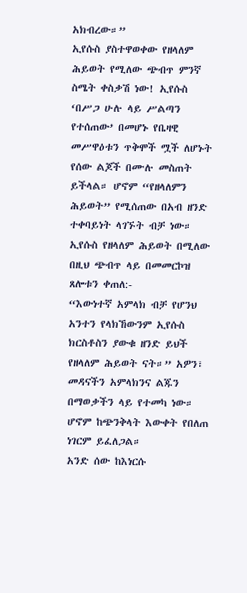አክብረው።”
ኢየሱስ ያስተዋወቀው የዘላለም ሕይወት የሚለው ጭብጥ ምንኛ ስሜት ቀስቃሽ ነው! ኢየሱስ ‘በሥጋ ሁሉ ላይ ሥልጣን የተሰጠው’ በመሆኑ የቤዛዊ መሥዋዕቱን ጥቅሞች ሟች ለሆኑት የሰው ልጆች በሙሉ መስጠት ይችላል። ሆኖም “የዘላለምን ሕይወት” የሚሰጠው በአብ ዘንድ ተቀባይነት ላገኙት ብቻ ነው። ኢየሱስ የዘላለም ሕይወት በሚለው በዚህ ጭብጥ ላይ በመመርኮዝ ጸሎቱን ቀጠለ:-
“እውነተኛ አምላክ ብቻ የሆንህ አንተን የላክኸውንም ኢየሱስ ክርስቶስን ያውቁ ዘንድ ይህች የዘላለም ሕይወት ናት።” አዎን፣ መዳናችን አምላክንና ልጁን በማወቃችን ላይ የተመካ ነው። ሆኖም ከጭንቅላት እውቀት የበለጠ ነገርም ይፈለጋል።
አንድ ሰው ከእነርሱ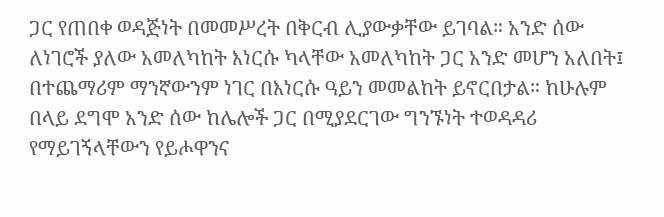ጋር የጠበቀ ወዳጅነት በመመሥረት በቅርብ ሊያውቃቸው ይገባል። አንድ ሰው ለነገሮች ያለው አመለካከት እነርሱ ካላቸው አመለካከት ጋር አንድ መሆን አለበት፤ በተጨማሪም ማንኛውንም ነገር በእነርሱ ዓይን መመልከት ይኖርበታል። ከሁሉም በላይ ደግሞ አንድ ሰው ከሌሎች ጋር በሚያደርገው ግንኙነት ተወዳዳሪ የማይገኝላቸውን የይሖዋንና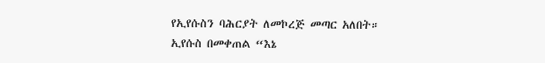የኢየሱስን ባሕርያት ለመኮረጅ መጣር አለበት።
ኢየሱስ በመቀጠል “እኔ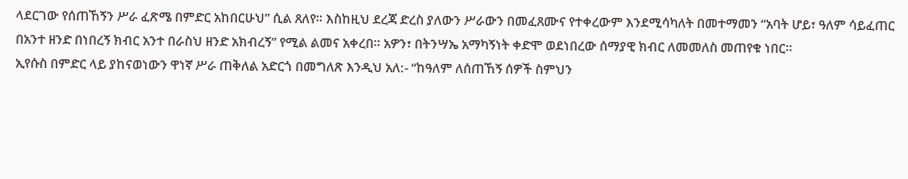ላደርገው የሰጠኸኝን ሥራ ፈጽሜ በምድር አከበርሁህ” ሲል ጸለየ። እስከዚህ ደረጃ ድረስ ያለውን ሥራውን በመፈጸሙና የተቀረውም እንደሚሳካለት በመተማመን “አባት ሆይ፣ ዓለም ሳይፈጠር በአንተ ዘንድ በነበረኝ ክብር አንተ በራስህ ዘንድ አክብረኝ” የሚል ልመና አቀረበ። አዎን፣ በትንሣኤ አማካኝነት ቀድሞ ወደነበረው ሰማያዊ ክብር ለመመለስ መጠየቁ ነበር።
ኢየሱስ በምድር ላይ ያከናወነውን ዋነኛ ሥራ ጠቅለል አድርጎ በመግለጽ እንዲህ አለ:- “ከዓለም ለሰጠኸኝ ሰዎች ስምህን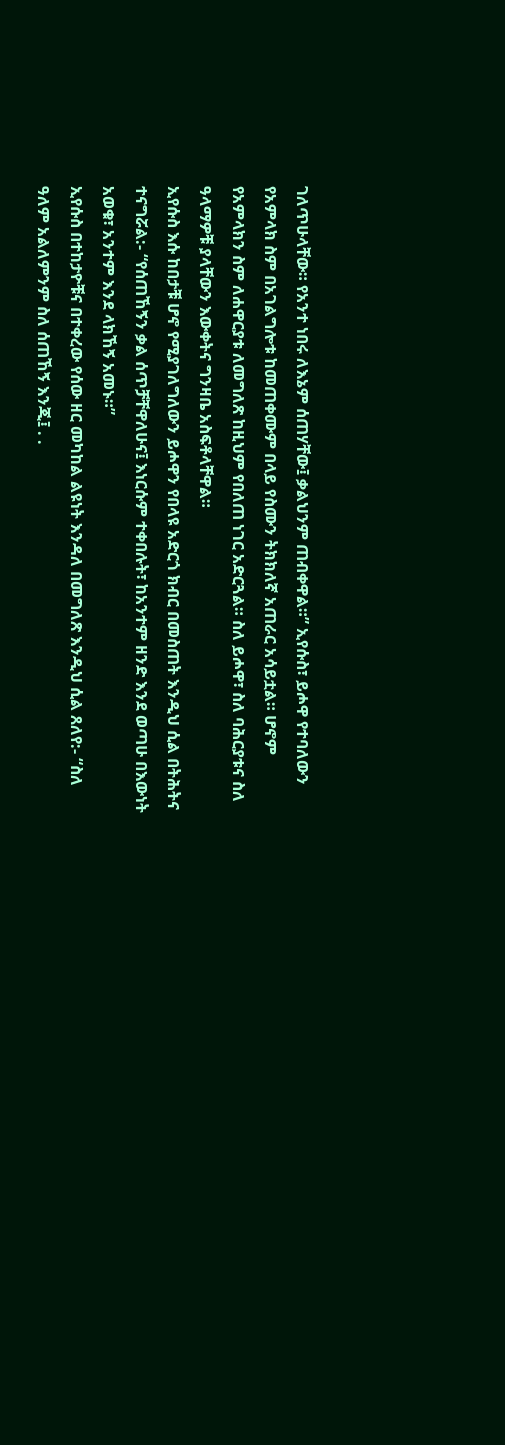ገለጥሁላቸው። የአንተ ነበሩ ለእኔም ሰጠሃቸው፤ ቃልህንም ጠብቀዋል።” ኢየሱስ፣ ይሖዋ የተባለውን የአምላክ ስም በአገልግሎቱ ከመጠቀሙም በላይ የስሙን ትክክለኛ አጠራር አሳይቷል። ሆኖም የአምላክን ስም ለሐዋርያቱ ለመግለጽ ከዚህም የበለጠ ነገር አድርጓል። ስለ ይሖዋ፣ ስለ ባሕርያቱና ስለ ዓላማዎቹ ያላቸውን እውቀትና ግንዛቤ አስፍቶላቸዋል።
ኢየሱስ እሱ ከበታቹ ሆኖ የሚያገለግለውን ይሖዋን የበላዩ አድርጎ ክብር በመስጠት እንዲህ ሲል በትሕትና ተናግሯል:- “የሰጠኸኝን ቃል ሰጥቻቸዋለሁና፤ እነርሱም ተቀበሉት፣ ከአንተም ዘንድ እንደ ወጣሁ በእውነት አወቁ፣ አንተም እንደ ላክኸኝ አመኑ።”
ኢየሱስ በተከታዮቹና በተቀረው የሰው ዘር መካከል ልዩነት እንዳለ በመግለጽ እንዲህ ሲል ጸለየ:- “ስለ ዓለም አልለምንም ስለ ሰጠኸኝ እንጂ፤ . .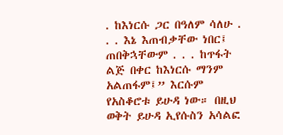. ከእነርሱ ጋር በዓለም ሳለሁ . . . እኔ እጠብቃቸው ነበር፤ ጠበቅኋቸውም . . . ከጥፋት ልጅ በቀር ከእነርሱ ማንም አልጠፋም፤” እርሱም የአስቆሮቱ ይሁዳ ነው። በዚህ ወቅት ይሁዳ ኢየሱስን አሳልፎ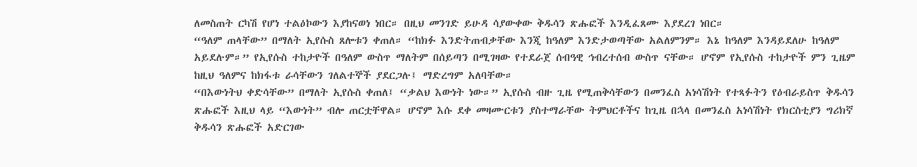ለመስጠት ርካሽ የሆነ ተልዕኮውን እያከናወነ ነበር። በዚህ መንገድ ይሁዳ ሳያውቀው ቅዱሳን ጽሑፎች እንዲፈጸሙ እያደረገ ነበር።
“ዓለም ጠላቸው” በማለት ኢየሱስ ጸሎቱን ቀጠለ። “ከክፉ እንድትጠብቃቸው እንጂ ከዓለም እንድታወጣቸው አልለምንም። እኔ ከዓለም እንዳይደለሁ ከዓለም አይደሉም።” የኢየሱስ ተከታዮች በዓለም ውስጥ ማለትም በሰይጣን በሚገዛው የተደራጀ ሰብዓዊ ኅብረተሰብ ውስጥ ናቸው። ሆኖም የኢየሱስ ተከታዮች ምን ጊዜም ከዚህ ዓለምና ከክፋቱ ራሳቸውን ገለልተኞች ያደርጋሉ፤ ማድረግም አለባቸው።
“በእውነትህ ቀድሳቸው” በማለት ኢየሱስ ቀጠለ፤ “ቃልህ እውነት ነው።” ኢየሱስ ብዙ ጊዜ የሚጠቅሳቸውን በመንፈስ አነሳሽነት የተጻፉትን የዕብራይስጥ ቅዱሳን ጽሑፎች እዚህ ላይ “እውነት” ብሎ ጠርቷቸዋል። ሆኖም እሱ ደቀ መዛሙርቱን ያስተማራቸው ትምህርቶችና ከጊዜ በኋላ በመንፈስ አነሳሽነት የክርስቲያን ግሪክኛ ቅዱሳን ጽሑፎች አድርገው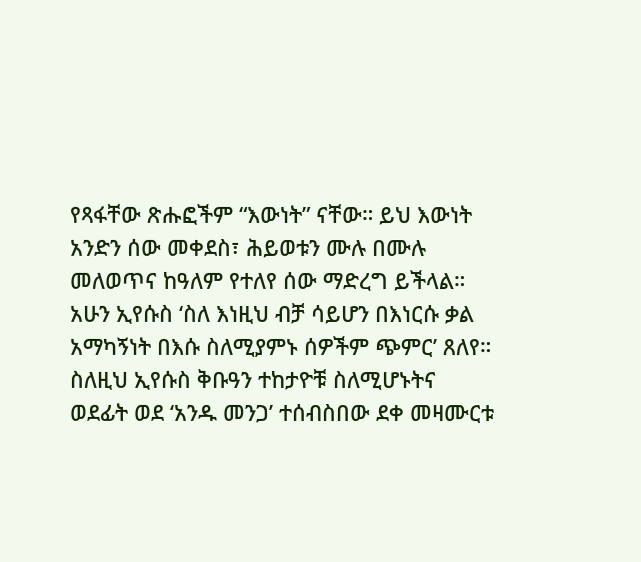የጻፋቸው ጽሑፎችም “እውነት” ናቸው። ይህ እውነት አንድን ሰው መቀደስ፣ ሕይወቱን ሙሉ በሙሉ መለወጥና ከዓለም የተለየ ሰው ማድረግ ይችላል።
አሁን ኢየሱስ ‘ስለ እነዚህ ብቻ ሳይሆን በእነርሱ ቃል አማካኝነት በእሱ ስለሚያምኑ ሰዎችም ጭምር’ ጸለየ። ስለዚህ ኢየሱስ ቅቡዓን ተከታዮቹ ስለሚሆኑትና ወደፊት ወደ ‘አንዱ መንጋ’ ተሰብስበው ደቀ መዛሙርቱ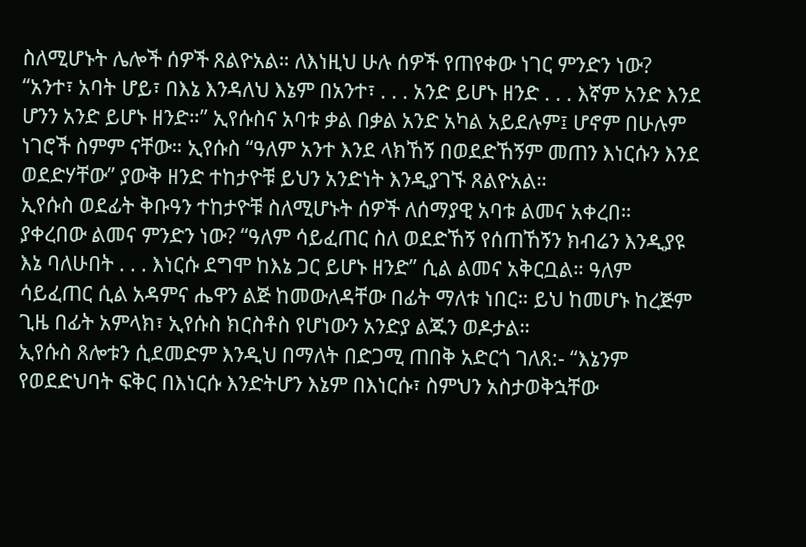ስለሚሆኑት ሌሎች ሰዎች ጸልዮአል። ለእነዚህ ሁሉ ሰዎች የጠየቀው ነገር ምንድን ነው?
“አንተ፣ አባት ሆይ፣ በእኔ እንዳለህ እኔም በአንተ፣ . . . አንድ ይሆኑ ዘንድ . . . እኛም አንድ እንደ ሆንን አንድ ይሆኑ ዘንድ።” ኢየሱስና አባቱ ቃል በቃል አንድ አካል አይደሉም፤ ሆኖም በሁሉም ነገሮች ስምም ናቸው። ኢየሱስ “ዓለም አንተ እንደ ላክኸኝ በወደድኸኝም መጠን እነርሱን እንደ ወደድሃቸው” ያውቅ ዘንድ ተከታዮቹ ይህን አንድነት እንዲያገኙ ጸልዮአል።
ኢየሱስ ወደፊት ቅቡዓን ተከታዮቹ ስለሚሆኑት ሰዎች ለሰማያዊ አባቱ ልመና አቀረበ። ያቀረበው ልመና ምንድን ነው? “ዓለም ሳይፈጠር ስለ ወደድኸኝ የሰጠኸኝን ክብሬን እንዲያዩ እኔ ባለሁበት . . . እነርሱ ደግሞ ከእኔ ጋር ይሆኑ ዘንድ” ሲል ልመና አቅርቧል። ዓለም ሳይፈጠር ሲል አዳምና ሔዋን ልጅ ከመውለዳቸው በፊት ማለቱ ነበር። ይህ ከመሆኑ ከረጅም ጊዜ በፊት አምላክ፣ ኢየሱስ ክርስቶስ የሆነውን አንድያ ልጁን ወዶታል።
ኢየሱስ ጸሎቱን ሲደመድም እንዲህ በማለት በድጋሚ ጠበቅ አድርጎ ገለጸ:- “እኔንም የወደድህባት ፍቅር በእነርሱ እንድትሆን እኔም በእነርሱ፣ ስምህን አስታወቅኋቸው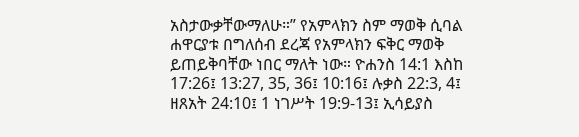አስታውቃቸውማለሁ።” የአምላክን ስም ማወቅ ሲባል ሐዋርያቱ በግለሰብ ደረጃ የአምላክን ፍቅር ማወቅ ይጠይቅባቸው ነበር ማለት ነው። ዮሐንስ 14:1 እስከ 17:26፤ 13:27, 35, 36፤ 10:16፤ ሉቃስ 22:3, 4፤ ዘጸአት 24:10፤ 1 ነገሥት 19:9-13፤ ኢሳይያስ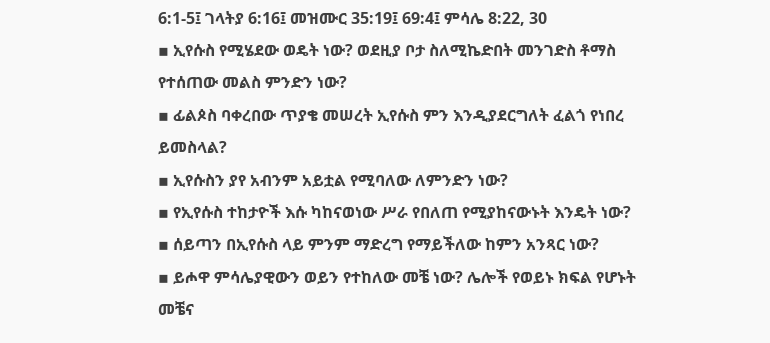6:1-5፤ ገላትያ 6:16፤ መዝሙር 35:19፤ 69:4፤ ምሳሌ 8:22, 30
▪ ኢየሱስ የሚሄደው ወዴት ነው? ወደዚያ ቦታ ስለሚኬድበት መንገድስ ቶማስ የተሰጠው መልስ ምንድን ነው?
▪ ፊልጶስ ባቀረበው ጥያቄ መሠረት ኢየሱስ ምን እንዲያደርግለት ፈልጎ የነበረ ይመስላል?
▪ ኢየሱስን ያየ አብንም አይቷል የሚባለው ለምንድን ነው?
▪ የኢየሱስ ተከታዮች እሱ ካከናወነው ሥራ የበለጠ የሚያከናውኑት እንዴት ነው?
▪ ሰይጣን በኢየሱስ ላይ ምንም ማድረግ የማይችለው ከምን አንጻር ነው?
▪ ይሖዋ ምሳሌያዊውን ወይን የተከለው መቼ ነው? ሌሎች የወይኑ ክፍል የሆኑት መቼና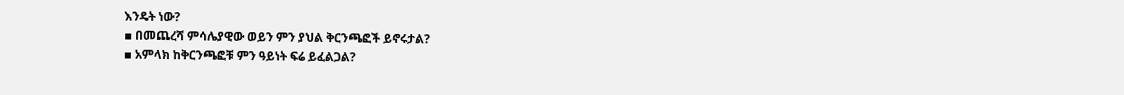እንዴት ነው?
▪ በመጨረሻ ምሳሌያዊው ወይን ምን ያህል ቅርንጫፎች ይኖሩታል?
▪ አምላክ ከቅርንጫፎቹ ምን ዓይነት ፍሬ ይፈልጋል?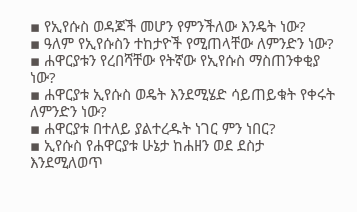▪ የኢየሱስ ወዳጆች መሆን የምንችለው እንዴት ነው?
▪ ዓለም የኢየሱስን ተከታዮች የሚጠላቸው ለምንድን ነው?
▪ ሐዋርያቱን የረበሻቸው የትኛው የኢየሱስ ማስጠንቀቂያ ነው?
▪ ሐዋርያቱ ኢየሱስ ወዴት እንደሚሄድ ሳይጠይቁት የቀሩት ለምንድን ነው?
▪ ሐዋርያቱ በተለይ ያልተረዱት ነገር ምን ነበር?
▪ ኢየሱስ የሐዋርያቱ ሁኔታ ከሐዘን ወደ ደስታ እንደሚለወጥ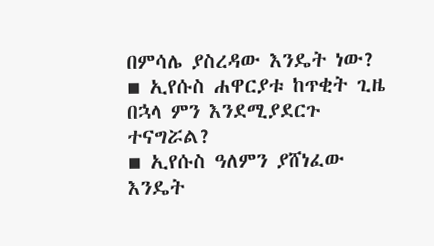በምሳሌ ያስረዳው እንዴት ነው?
▪ ኢየሱስ ሐዋርያቱ ከጥቂት ጊዜ በኋላ ምን እንደሚያደርጉ ተናግሯል?
▪ ኢየሱስ ዓለምን ያሸነፈው እንዴት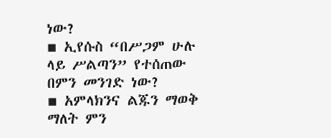ነው?
▪ ኢየሱስ “በሥጋም ሁሉ ላይ ሥልጣን” የተሰጠው በምን መንገድ ነው?
▪ አምላክንና ልጁን ማወቅ ማለት ምን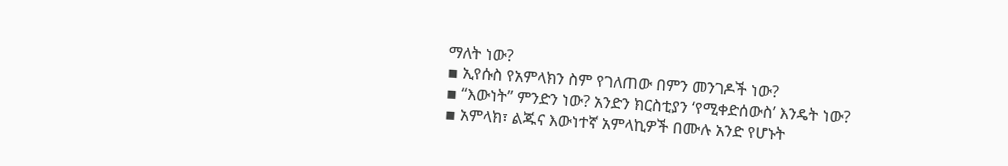ማለት ነው?
▪ ኢየሱስ የአምላክን ስም የገለጠው በምን መንገዶች ነው?
▪ “እውነት” ምንድን ነው? አንድን ክርስቲያን ‘የሚቀድሰውስ’ እንዴት ነው?
▪ አምላክ፣ ልጁና እውነተኛ አምላኪዎች በሙሉ አንድ የሆኑት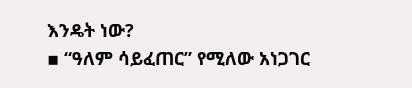እንዴት ነው?
▪ “ዓለም ሳይፈጠር” የሚለው አነጋገር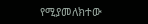የሚያመለክተው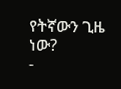የትኛውን ጊዜ ነው?
-